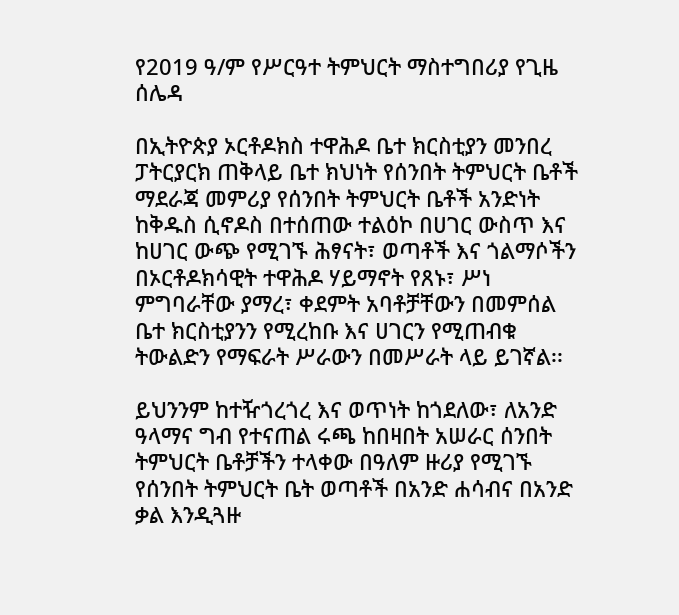የ2019 ዓ/ም የሥርዓተ ትምህርት ማስተግበሪያ የጊዜ ሰሌዳ

በኢትዮጵያ ኦርቶዶክስ ተዋሕዶ ቤተ ክርስቲያን መንበረ ፓትርያርክ ጠቅላይ ቤተ ክህነት የሰንበት ትምህርት ቤቶች ማደራጃ መምሪያ የሰንበት ትምህርት ቤቶች አንድነት ከቅዱስ ሲኖዶስ በተሰጠው ተልዕኮ በሀገር ውስጥ እና ከሀገር ውጭ የሚገኙ ሕፃናት፣ ወጣቶች እና ጎልማሶችን በኦርቶዶክሳዊት ተዋሕዶ ሃይማኖት የጸኑ፣ ሥነ ምግባራቸው ያማረ፣ ቀደምት አባቶቻቸውን በመምሰል ቤተ ክርስቲያንን የሚረከቡ እና ሀገርን የሚጠብቁ ትውልድን የማፍራት ሥራውን በመሥራት ላይ ይገኛል፡፡

ይህንንም ከተዥጎረጎረ እና ወጥነት ከጎደለው፣ ለአንድ ዓላማና ግብ የተናጠል ሩጫ ከበዛበት አሠራር ሰንበት ትምህርት ቤቶቻችን ተላቀው በዓለም ዙሪያ የሚገኙ የሰንበት ትምህርት ቤት ወጣቶች በአንድ ሐሳብና በአንድ ቃል እንዲጓዙ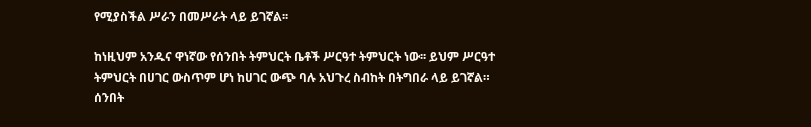የሚያስችል ሥራን በመሥራት ላይ ይገኛል፡፡

ከነዚህም አንዱና ዋነኛው የሰንበት ትምህርት ቤቶች ሥርዓተ ትምህርት ነው፡፡ ይህም ሥርዓተ ትምህርት በሀገር ውስጥም ሆነ ከሀገር ውጭ ባሉ አህጉረ ስብከት በትግበራ ላይ ይገኛል። ሰንበት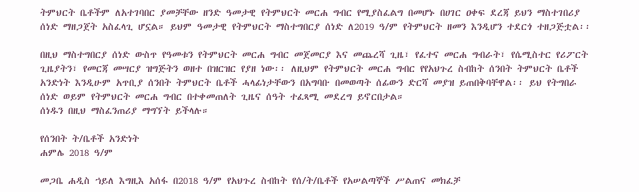ትምህርት ቤቶችም ለአተገባበር ያመቻቸው ዘንድ ዓመታዊ የትምህርት መርሐ ግብር የሚያስፈልግ በመሆኑ በሀገር ዐቀፍ ደረጃ ይህን ማስተገበሪያ ሰነድ ማዘጋጀት አስፈላጊ ሆኗል። ይህም ዓመታዊ የትምህርት ማስተግበርያ ሰነድ ለ2019 ዓ/ም የትምህርት ዘመን እንዲሆን ተደርጎ ተዘጋጅቷል፡፡

በዚህ ማስተግበርያ ሰነድ ውስጥ የዓመቱን የትምህርት መርሐ ግብር መጀመርያ እና መጨረሻ ጊዜ፣ የፈተና መርሐ ግብራት፣ የሴሚስተር የሪፖርት ጊዜያትን፣ የመርጃ መሣርያ ዝግጅትን ወዘተ በዝርዝር የያዘ ነው፡፡ ለዚህም የትምህርት መርሐ ግብር የየአህጉረ ስብከት ሰንበት ትምህርት ቤቶች አንድነት እንዲሁም አጥቢያ ሰንበት ትምህርት ቤቶች ሓላፊነታቸውን በአግባቡ በመወጣት ሰፊውን ድርሻ መያዝ ይጠበቅባቸዋል፡፡ ይህ የትግበራ ሰነድ ወይም የትምህርት መርሐ ግብር በተቀመጠለት ጊዜና ሰዓት ተፈጻሚ መደረግ ይኖርበታል።
ሰነዱን በዚህ ማስፈንጠሪያ ማግኘት ይችላሉ።

የሰንበት ት/ቤቶች አንድነት
ሐምሌ 2018 ዓ/ም

መጋቤ ሐዲስ ኀይለ እግዚእ አሰፋ በ2018 ዓ/ም የአህጉረ ስብከት የሰ/ት/ቤቶች የአሠልጣኞች ሥልጠና መክፈቻ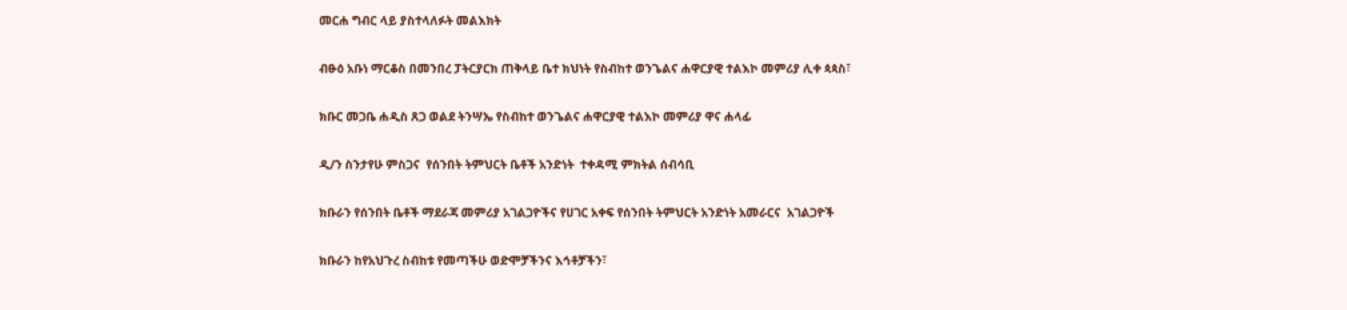መርሐ ግብር ላይ ያስተላለፉት መልእክት

ብፁዕ አቡነ ማርቆስ በመንበረ ፓትርያርክ ጠቅላይ ቤተ ክህነት የስብከተ ወንጌልና ሐዋርያዊ ተልእኮ መምሪያ ሊቀ ጳጳስ፣

ክቡር መጋቤ ሐዲስ ጸጋ ወልደ ትንሣኤ የስብከተ ወንጌልና ሐዋርያዊ ተልእኮ መምሪያ ዋና ሐላፊ

ዲ/ን ስንታየሁ ምስጋና  የሰንበት ትምህርት ቤቶች አንድነት  ተቀዳሚ ምክትል ሰብሳቢ

ክቡራን የሰንበት ቤቶች ማደራጃ መምሪያ አገልጋዮችና የሀገር አቀፍ የሰንበት ትምህርት አንድነት አመራርና  አገልጋዮች

ክቡራን ከየአህጉረ ስብከቱ የመጣችሁ ወድሞቻችንና እኅቶቻችን፣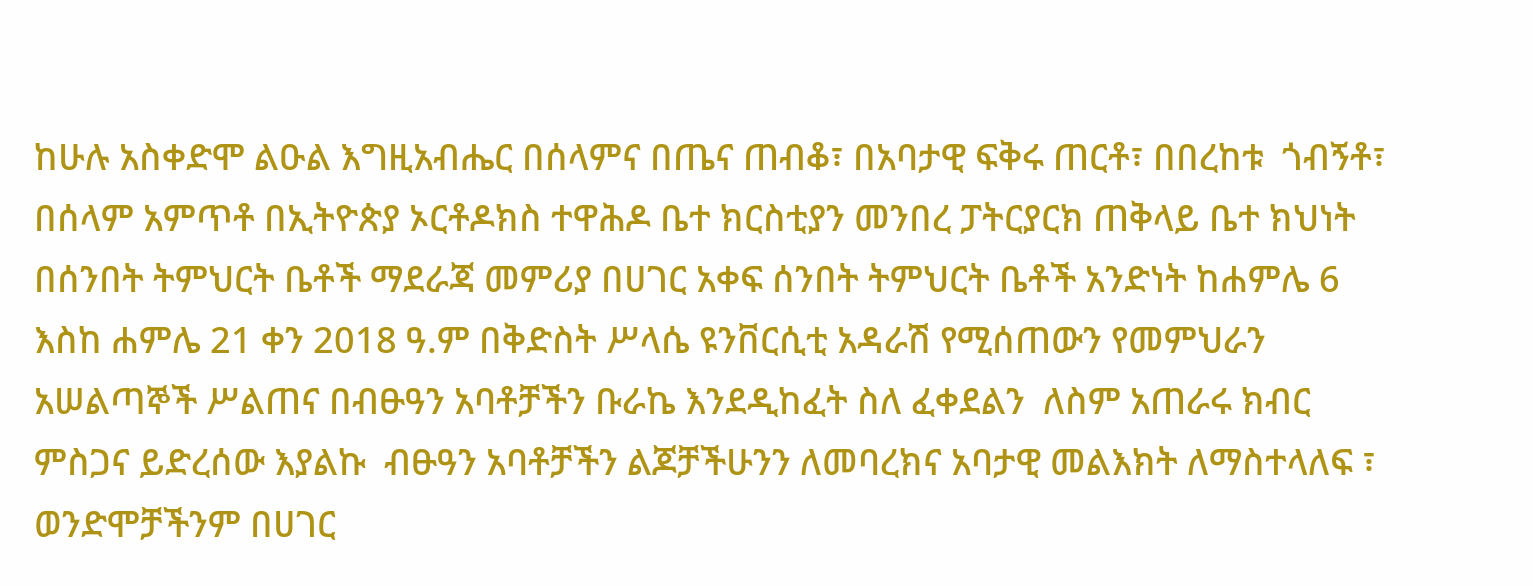ከሁሉ አስቀድሞ ልዑል እግዚአብሔር በሰላምና በጤና ጠብቆ፣ በአባታዊ ፍቅሩ ጠርቶ፣ በበረከቱ  ጎብኝቶ፣ በሰላም አምጥቶ በኢትዮጵያ ኦርቶዶክስ ተዋሕዶ ቤተ ክርስቲያን መንበረ ፓትርያርክ ጠቅላይ ቤተ ክህነት በሰንበት ትምህርት ቤቶች ማደራጃ መምሪያ በሀገር አቀፍ ሰንበት ትምህርት ቤቶች አንድነት ከሐምሌ 6  እስከ ሐምሌ 21 ቀን 2018 ዓ.ም በቅድስት ሥላሴ ዩንቨርሲቲ አዳራሽ የሚሰጠውን የመምህራን አሠልጣኞች ሥልጠና በብፁዓን አባቶቻችን ቡራኬ እንደዲከፈት ስለ ፈቀደልን  ለስም አጠራሩ ክብር ምስጋና ይድረሰው እያልኩ  ብፁዓን አባቶቻችን ልጆቻችሁንን ለመባረክና አባታዊ መልእክት ለማስተላለፍ ፣ ወንድሞቻችንም በሀገር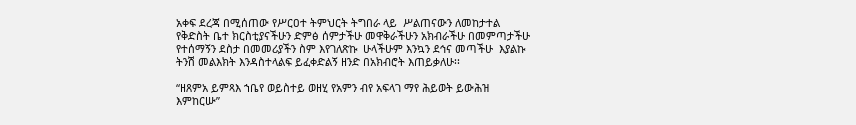አቀፍ ደረጃ በሚሰጠው የሥርዐተ ትምህርት ትግበራ ላይ  ሥልጠናውን ለመከታተል የቅድስት ቤተ ክርስቲያናችሁን ድምፅ ሰምታችሁ መዋቅራችሁን አክብራችሁ በመምጣታችሁ የተሰማኝን ደስታ በመመሪያችን ስም እየገለጽኩ  ሁላችሁም እንኳን ደኅና መጣችሁ  እያልኩ ትንሽ መልእክት እንዳስተላልፍ ይፈቀድልኝ ዘንድ በአክብሮት እጠይቃለሁ፡፡

“ዘጸምአ ይምጻእ ኀቤየ ወይስተይ ወዘሂ የአምን ብየ አፍላገ ማየ ሕይወት ይውሕዝ እምከርሡ”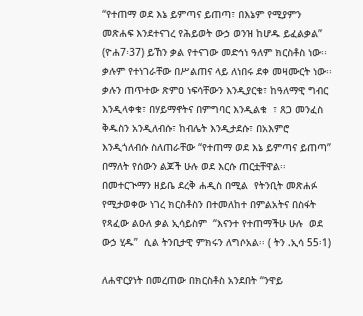“የተጠማ ወደ እኔ ይምጣና ይጠጣ፣ በእኔም የሚያምን መጽሐፍ እንደተናገረ የሕይወት ውኃ ወንዝ ከሆዱ ይፈልቃል” (ዮሐ7፡37) ይኸን ቃል የተናገው መድኅነ ዓለም ክርስቶስ ነው፡፡   ቃሉም የተነገራቸው በሥልጠና ላይ ለነበሩ ደቀ መዛሙርት ነው፡፡ ቃሉን ጠጥተው ጽምዐ ነፍሳቸውን እንዲያርቁ፣ ከዓለማዊ ግብር እንዲላቀቁ፣ በሃይማኖትና በምግባር እንዲልቁ  ፣ ጸጋ መንፈስ ቅዱስን አንዲለብሱ፣ ከብሌት እንዲታደሱ፣ በአእምሮ እንዲጎለብሱ ስለጠራቸው “የተጠማ ወደ እኔ ይምጣና ይጠጣ” በማለት የሰውን ልጆች ሁሉ ወደ እርሱ ጠርቷቸዋል፡፡  በመተርጒማን ዘይቤ ደረቅ ሐዲስ በሚል  የትንቢት መጽሐፉ የሚታወቀው ነገረ ክርስቶስን በተመለከተ በምልአትና በስፋት የጻፈው ልዑለ ቃል ኢሳይስም  “እናንተ የተጠማችሁ ሁሉ  ወደ ውኃ ሂዱ”  ሲል ትንቢታዊ ምክሩን ለግሶአል፡፡ ( ትን .ኢሳ 55፡1)

ለሐዋርያነት በመረጠው በክርስቶስ አንደበት “ንዋይ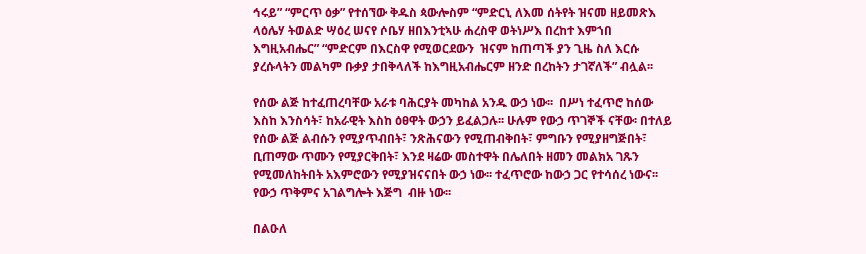ኅሩይ” “ምርጥ ዕቃ” የተሰኘው ቅዱስ ጳውሎስም “ምድርኒ ለእመ ሰትየት ዝናመ ዘይመጽእ ላዕሌሃ ትወልድ ሣዕረ ሠናየ ሶቤሃ ዘበእንቲኣሁ ሐረስዋ ወትነሥእ በረከተ እምኀበ እግዚአብሔር” “ምድርም በእርስዋ የሚወርደውን  ዝናም ከጠጣች ያን ጊዜ ስለ እርሱ ያረሱላትን መልካም ቡቃያ ታበቅላለች ከእግዚአብሔርም ዘንድ በረከትን ታገኛለች” ብሏል፡፡

የሰው ልጅ ከተፈጠረባቸው አራቱ ባሕርያት መካከል አንዱ ውኃ ነው፡፡  በሥነ ተፈጥሮ ከሰው እስከ እንስሳት፣ ከአራዊት እስከ ዕፀዋት ውኃን ይፈልጋሉ፡፡ ሁሉም የውኃ ጥገኞች ናቸው፡ በተለይ የሰው ልጅ ልብሱን የሚያጥብበት፣ ንጽሕናውን የሚጠብቅበት፣ ምግቡን የሚያዘግጅበት፣  ቢጠማው ጥሙን የሚያርቅበት፣ እንደ ዛሬው መስተዋት በሌለበት ዘመን መልክአ ገጹን የሚመለከትበት አእምሮውን የሚያዝናናበት ውኃ ነው፡፡ ተፈጥሮው ከውኃ ጋር የተሳሰረ ነውና፡፡ የውኃ ጥቅምና አገልግሎት እጅግ  ብዙ ነው፡፡

በልዑለ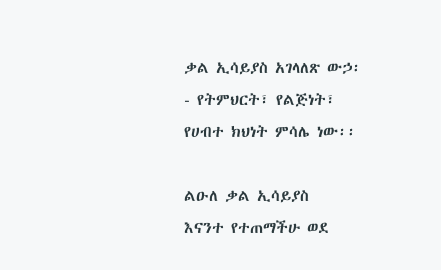ቃል ኢሳይያስ አገላለጽ ውኃ፡- የትምህርት፣ የልጅነት፣ የሀብተ ክህነት ምሳሌ ነው፡፡

ልዑለ ቃል ኢሳይያስ  እናንተ የተጠማችሁ ወደ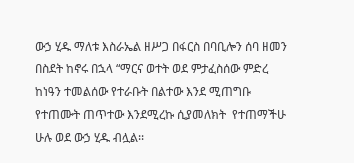ውኃ ሂዱ ማለቱ እስራኤል ዘሥጋ በፋርስ በባቢሎን ሰባ ዘመን በስደት ከኖሩ በኋላ “ማርና ወተት ወደ ምታፈስሰው ምድረ ከነዓን ተመልሰው የተራቡት በልተው እንደ ሚጠግቡ የተጠሙት ጠጥተው እንደሚረኩ ሲያመለክት  የተጠማችሁ ሁሉ ወደ ውኃ ሂዱ ብሏል፡፡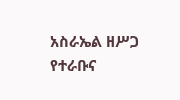አስራኤል ዘሥጋ የተራቡና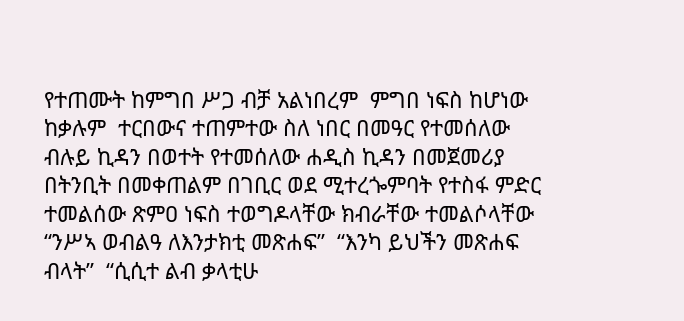የተጠሙት ከምግበ ሥጋ ብቻ አልነበረም  ምግበ ነፍስ ከሆነው ከቃሉም  ተርበውና ተጠምተው ስለ ነበር በመዓር የተመሰለው  ብሉይ ኪዳን በወተት የተመሰለው ሐዲስ ኪዳን በመጀመሪያ በትንቢት በመቀጠልም በገቢር ወደ ሚተረጐምባት የተስፋ ምድር ተመልሰው ጽምዐ ነፍስ ተወግዶላቸው ክብራቸው ተመልሶላቸው  “ንሥኣ ወብልዓ ለእንታክቲ መጽሐፍ”  “እንካ ይህችን መጽሐፍ ብላት”  “ሲሲተ ልብ ቃላቲሁ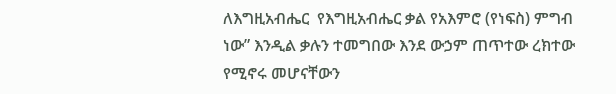ለእግዚአብሔር  የእግዚአብሔር ቃል የአእምሮ (የነፍስ) ምግብ ነው” እንዲል ቃሉን ተመግበው እንደ ውኃም ጠጥተው ረክተው የሚኖሩ መሆናቸውን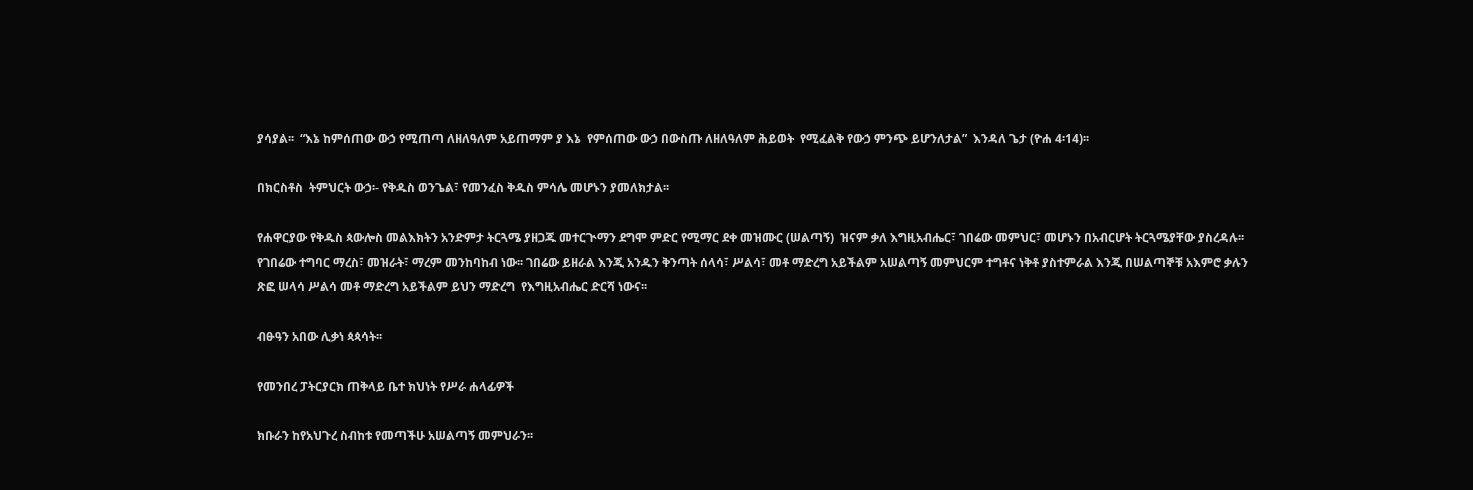ያሳያል፡፡  “እኔ ከምሰጠው ውኃ የሚጠጣ ለዘለዓለም አይጠማም ያ እኔ  የምሰጠው ውኃ በውስጡ ለዘለዓለም ሕይወት  የሚፈልቅ የውኃ ምንጭ ይሆንለታል”  እንዳለ ጌታ (ዮሐ 4፡14)፡፡

በክርስቶስ  ትምህርት ውኃ፡- የቅዱስ ወንጌል፣ የመንፈስ ቅዱስ ምሳሌ መሆኑን ያመለክታል፡፡

የሐዋርያው የቅዱስ ጳውሎስ መልእክትን አንድምታ ትርጓሜ ያዘጋጁ መተርጒማን ደግሞ ምድር የሚማር ደቀ መዝሙር (ሠልጣኝ)  ዝናም ቃለ እግዚአብሔር፣ ገበሬው መምህር፣ መሆኑን በአብርሆት ትርጓሜያቸው ያስረዳሉ፡፡  የገበሬው ተግባር ማረስ፣ መዝራት፣ ማረም መንከባከብ ነው፡፡ ገበሬው ይዘራል እንጂ አንዱን ቅንጣት ሰላሳ፣ ሥልሳ፣ መቶ ማድረግ አይችልም አሠልጣኝ መምህርም ተግቶና ነቅቶ ያስተምራል እንጂ በሠልጣኞቹ አእምሮ ቃሉን ጽፎ ሠላሳ ሥልሳ መቶ ማድረግ አይችልም ይህን ማድረግ  የእግዚአብሔር ድርሻ ነውና፡፡

ብፁዓን አበው ሊቃነ ጳጳሳት፡፡

የመንበረ ፓትርያርክ ጠቅላይ ቤተ ክህነት የሥራ ሐላፊዎች

ክቡራን ከየአህጉረ ስብከቱ የመጣችሁ አሠልጣኝ መምህራን፡፡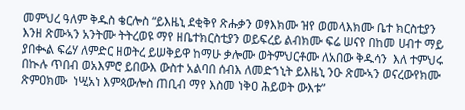መምህረ ዓለም ቅዱስ ቄርሎስ “ይእዜኒ ደቂቅየ ጽሑቃን ወፃእክሙ ዝየ ወመላእክሙ ቤተ ክርስቲያን እንዘ ጽሙኣን አንትሙ ትትረወዩ ማየ ዘቤተክርስቲያን ወይፍረይ ልብክሙ ፍሬ ሠናየ በከመ ሀብተ ማይ ያበቊል ፍሬሃ ለምድር ዘወትረ ይሠቅይዋ ከማሁ ቃሎሙ ወትምህርቶሙ ለአበው ቅዱሳን  እለ ተምህሩ በኲሉ ጥበብ ወአእምሮ ይበውእ ውስተ አልባበ ሰብእ ለመድኀኒት ይእዜኒ ንዑ ጽሙኣን ወናረውየክሙ ጽምዐክሙ  ነሢአነ እምጳውሎስ ጠቢብ ማየ እስመ ነቅዐ ሕይወት ውእቱ”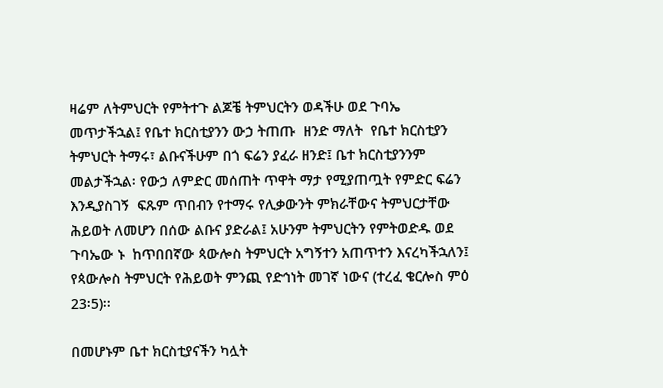ዛሬም ለትምህርት የምትተጉ ልጆቼ ትምህርትን ወዳችሁ ወደ ጉባኤ መጥታችኋል፤ የቤተ ክርስቲያንን ውኃ ትጠጡ  ዘንድ ማለት  የቤተ ክርስቲያን ትምህርት ትማሩ፣ ልቡናችሁም በጎ ፍሬን ያፈራ ዘንድ፤ ቤተ ክርስቲያንንም መልታችኋል፡ የውኃ ለምድር መሰጠት ጥዋት ማታ የሚያጠጧት የምድር ፍሬን እንዲያስገኝ  ፍጹም ጥበብን የተማሩ የሊቃውንት ምክራቸውና ትምህርታቸው ሕይወት ለመሆን በሰው ልቡና ያድራል፤ አሁንም ትምህርትን የምትወድዱ ወደ ጉባኤው ኑ  ከጥበበኛው ጳውሎስ ትምህርት አግኝተን አጠጥተን እናረካችኋለን፤ የጳውሎስ ትምህርት የሕይወት ምንጪ የድኅነት መገኛ ነውና (ተረፈ ቄርሎስ ምዕ 23፡5)፡፡

በመሆኑም ቤተ ክርስቲያናችን ካሏት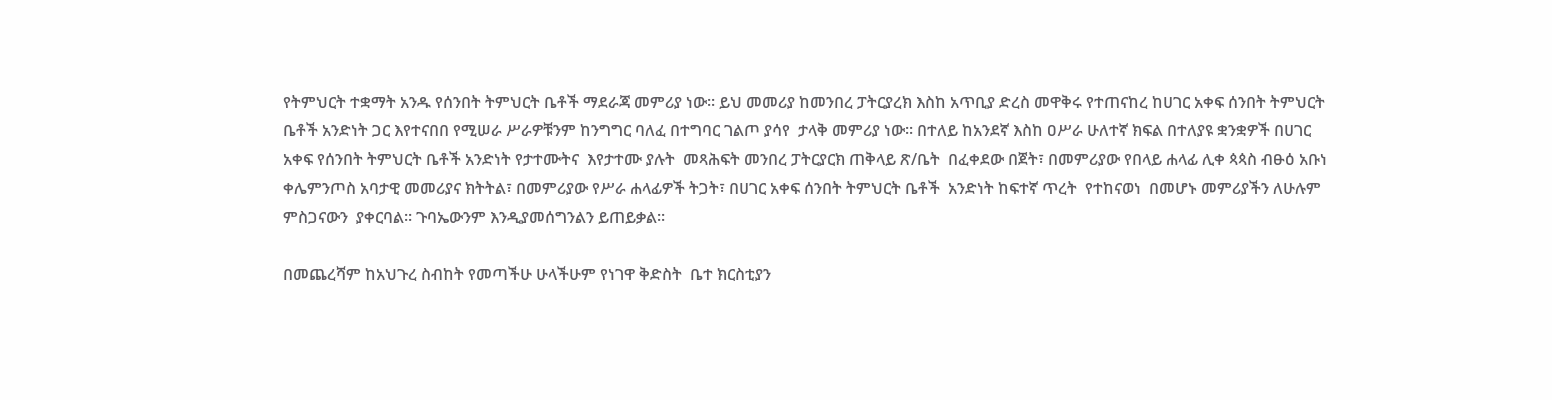የትምህርት ተቋማት አንዱ የሰንበት ትምህርት ቤቶች ማደራጃ መምሪያ ነው፡፡ ይህ መመሪያ ከመንበረ ፓትርያረክ እስከ አጥቢያ ድረስ መዋቅሩ የተጠናከረ ከሀገር አቀፍ ሰንበት ትምህርት ቤቶች አንድነት ጋር እየተናበበ የሚሠራ ሥራዎቹንም ከንግግር ባለፈ በተግባር ገልጦ ያሳየ  ታላቅ መምሪያ ነው፡፡ በተለይ ከአንደኛ እስከ ዐሥራ ሁለተኛ ክፍል በተለያዩ ቋንቋዎች በሀገር አቀፍ የሰንበት ትምህርት ቤቶች አንድነት የታተሙትና  እየታተሙ ያሉት  መጻሕፍት መንበረ ፓትርያርክ ጠቅላይ ጽ/ቤት  በፈቀደው በጀት፣ በመምሪያው የበላይ ሐላፊ ሊቀ ጳጳስ ብፁዕ አቡነ ቀሌምንጦስ አባታዊ መመሪያና ክትትል፣ በመምሪያው የሥራ ሐላፊዎች ትጋት፣ በሀገር አቀፍ ሰንበት ትምህርት ቤቶች  አንድነት ከፍተኛ ጥረት  የተከናወነ  በመሆኑ መምሪያችን ለሁሉም ምስጋናውን  ያቀርባል፡፡ ጉባኤውንም እንዲያመሰግንልን ይጠይቃል፡፡

በመጨረሻም ከአህጉረ ስብከት የመጣችሁ ሁላችሁም የነገዋ ቅድስት  ቤተ ክርስቲያን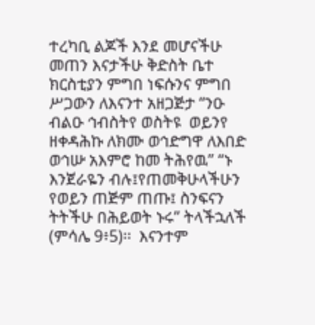ተረካቢ ልጆች እንደ መሆናችሁ መጠን እናታችሁ ቅድስት ቤተ ክርስቲያን ምግበ ነፍሱንና ምግበ ሥጋውን ለእናንተ አዘጋጅታ “ንዑ ብልዑ ኅብስትየ ወስትዩ  ወይንየ ዘቀዳሕኩ ለክሙ ወኅድግዋ ለእበድ ወኅሡ አእምሮ ከመ ትሕየዉ” “ኑ እንጀራዬን ብሉ፤የጠመቅሁላችሁን  የወይን ጠጅም ጠጡ፤ ስንፍናን ትትችሁ በሕይወት ኑሩ” ትላችኋለች (ምሳሌ 9፥5)፡፡  እናንተም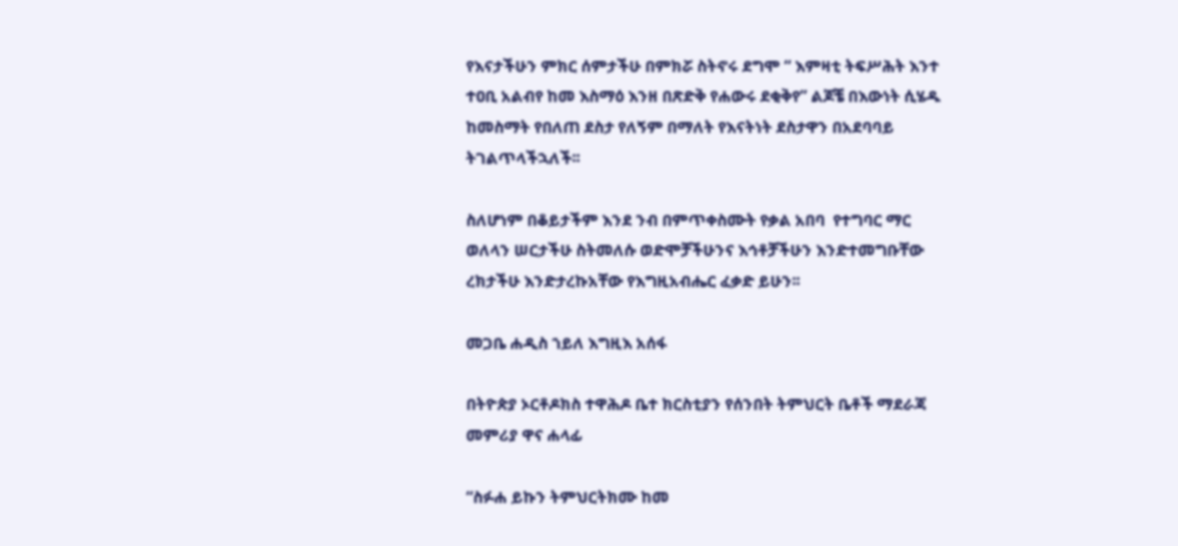የእናታችሁን ምክር ሰምታችሁ በምክሯ ስትኖሩ ደግሞ “ እምዛቲ ትፍሥሕት እንተ ተዐቢ አልብየ ከመ እስማዕ እንዘ በጽድቅ የሐውሩ ደቂቅየ” ልጆቼ በእውነት ሲሄዱ ከመስማት የበለጠ ደስታ የለኝም በማለት የእናትነት ደስታዋን በአደባባይ  ትገልጥላችኋለች፡፡

ስለሆነም በቆይታችም እንደ ንብ በምጥቀስሙት የቃል አበባ  የተግባር ማር ወለላን ሠርታችሁ ስትመለሱ ወድሞቻችሁንና እኅቶቻችሁን እንድተመግቡቸው ረክታችሁ እንድታረኩአቸው የእግዚአብሔር ፈቃድ ይሁን፡፡

መጋቤ ሐዲስ ኀይለ እግዚእ አሰፋ

በትዮጵያ ኦርቶዶክስ ተዋሕዶ ቤተ ክርስቲያን የሰንበት ትምህርት ቤቶች ማደራጃ መምሪያ ዋና ሐላፊ

“ስፉሐ ይኩን ትምህርትክሙ ከመ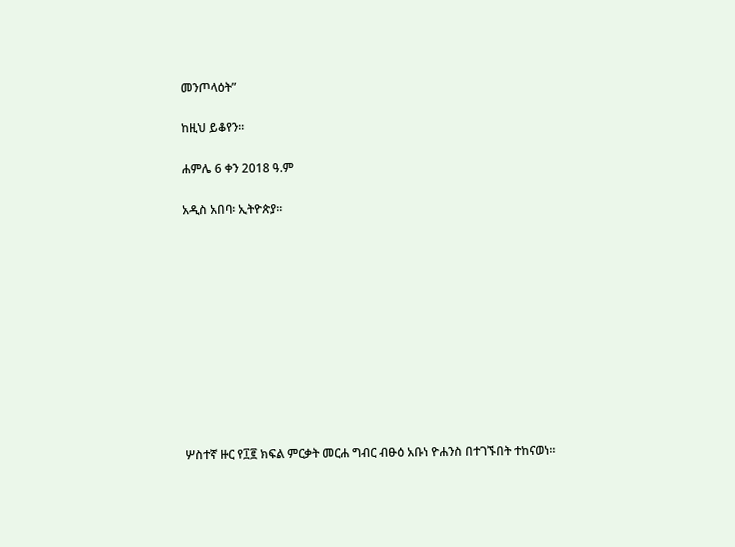መንጦላዕት”

ከዚህ ይቆየን፡፡

ሐምሌ 6 ቀን 2018 ዓ.ም

አዲስ አበባ፡ ኢትዮጵያ፡፡











ሦስተኛ ዙር የ፲፪ ክፍል ምርቃት መርሐ ግብር ብፁዕ አቡነ ዮሐንስ በተገኙበት ተከናወነ።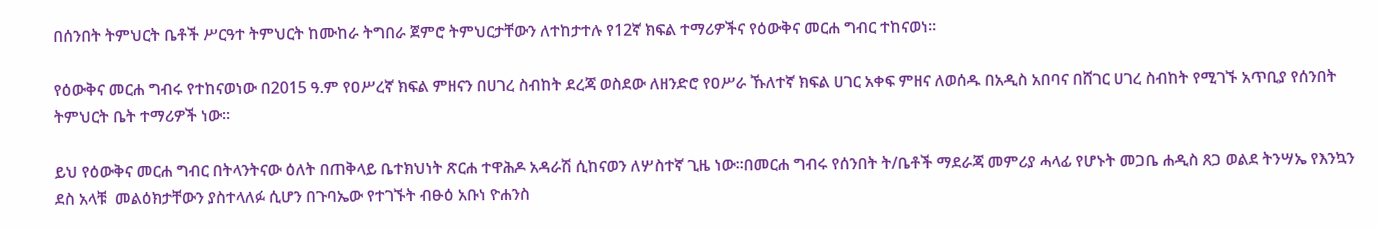በሰንበት ትምህርት ቤቶች ሥርዓተ ትምህርት ከሙከራ ትግበራ ጀምሮ ትምህርታቸውን ለተከታተሉ የ12ኛ ክፍል ተማሪዎችና የዕውቅና መርሐ ግብር ተከናወነ።

የዕውቅና መርሐ ግብሩ የተከናወነው በ2015 ዓ.ም የዐሥረኛ ክፍል ምዘናን በሀገረ ስብከት ደረጃ ወስደው ለዘንድሮ የዐሥራ ኹለተኛ ክፍል ሀገር አቀፍ ምዘና ለወሰዱ በአዲስ አበባና በሸገር ሀገረ ስብከት የሚገኙ አጥቢያ የሰንበት ትምህርት ቤት ተማሪዎች ነው።

ይህ የዕውቅና መርሐ ግብር በትላንትናው ዕለት በጠቅላይ ቤተክህነት ጽርሐ ተዋሕዶ አዳራሽ ሲከናወን ለሦስተኛ ጊዜ ነው።በመርሐ ግብሩ የሰንበት ት/ቤቶች ማደራጃ መምሪያ ሓላፊ የሆኑት መጋቤ ሐዲስ ጸጋ ወልደ ትንሣኤ የእንኳን ደስ አላቹ  መልዕክታቸውን ያስተላለፉ ሲሆን በጉባኤው የተገኙት ብፁዕ አቡነ ዮሐንስ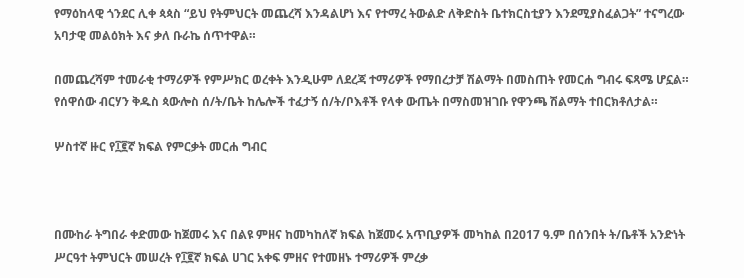የማዕከላዊ ጎንደር ሊቀ ጳጳስ “ይህ የትምህርት መጨረሻ እንዳልሆነ እና የተማረ ትውልድ ለቅድስት ቤተክርስቲያን እንደሚያስፈልጋት” ተናግረው አባታዊ መልዕክት እና ቃለ ቡራኬ ሰጥተዋል።

በመጨረሻም ተመራቂ ተማሪዎች የምሥክር ወረቀት እንዲሁም ለደረጃ ተማሪዎች የማበረታቻ ሽልማት በመስጠት የመርሐ ግብሩ ፍጻሜ ሆኗል። የሰዋሰው ብርሃን ቅዱስ ጳውሎስ ሰ/ት/ቤት ከሌሎች ተፈታኝ ሰ/ት/ቦእቶች የላቀ ውጤት በማስመዝገቡ የዋንጫ ሽልማት ተበርክቶለታል።

ሦስተኛ ዙር የ፲፪ኛ ክፍል የምርቃት መርሐ ግብር



በሙከራ ትግበራ ቀድመው ከጀመሩ እና በልዩ ምዘና ከመካከለኛ ክፍል ከጀመሩ አጥቢያዎች መካከል በ2017 ዓ.ም በሰንበት ት/ቤቶች አንድነት ሥርዓተ ትምህርት መሠረት የ፲፪ኛ ክፍል ሀገር አቀፍ ምዘና የተመዘኑ ተማሪዎች ምረቃ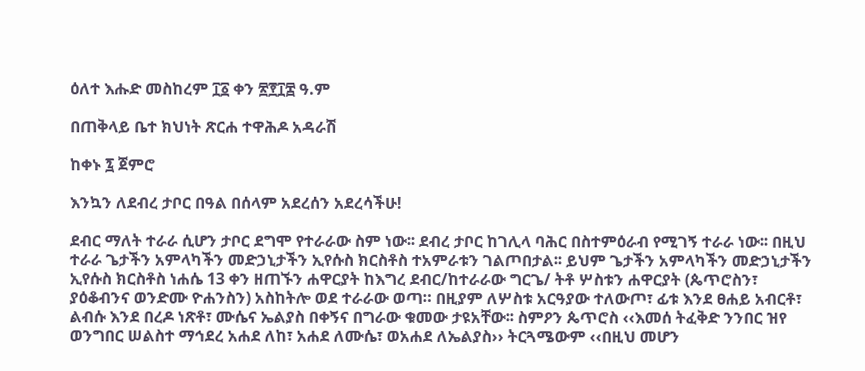ዕለተ እሑድ መስከረም ፲፩ ቀን ፳፻፲፰ ዓ.ም

በጠቅላይ ቤተ ክህነት ጽርሐ ተዋሕዶ አዳራሽ

ከቀኑ ፯ ጀምሮ

እንኳን ለደብረ ታቦር በዓል በሰላም አደረሰን አደረሳችሁ!

ደብር ማለት ተራራ ሲሆን ታቦር ደግሞ የተራራው ስም ነው፡፡ ደብረ ታቦር ከገሊላ ባሕር በስተምዕራብ የሚገኝ ተራራ ነው፡፡ በዚህ ተራራ ጌታችን አምላካችን መድኃኒታችን ኢየሱስ ክርስቶስ ተአምራቱን ገልጦበታል፡፡ ይህም ጌታችን አምላካችን መድኃኒታችን ኢየሱስ ክርስቶስ ነሐሴ 13 ቀን ዘጠኙን ሐዋርያት ከእግረ ደብር/ከተራራው ግርጌ/ ትቶ ሦስቱን ሐዋርያት (ጴጥሮስን፣ ያዕቆብንና ወንድሙ ዮሐንስን) አስከትሎ ወደ ተራራው ወጣ። በዚያም ለሦስቱ አርዓያው ተለውጦ፣ ፊቱ እንደ ፀሐይ አብርቶ፣ ልብሱ እንደ በረዶ ነጽቶ፣ ሙሴና ኤልያስ በቀኝና በግራው ቁመው ታዩአቸው፡፡ ስምዖን ጴጥሮስ ‹‹እመሰ ትፈቅድ ንንበር ዝየ ወንግበር ሠልስተ ማኅደረ አሐደ ለከ፣ አሐደ ለሙሴ፣ ወአሐደ ለኤልያስ›› ትርጓሜውም ‹‹በዚህ መሆን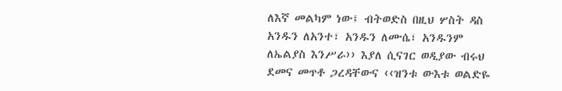ለእኛ መልካም ነው፤ ብትወድስ በዚህ ሦስት ዳስ አንዱን ለአንተ፣ አንዱን ለሙሴ፣ አንዱንም ለኤልያስ እንሥራ›› እያለ ሲናገር ወዲያው ብሩህ ደመና መጥቶ ጋረዳቸውና ‹‹ዝንቱ ውእቱ ወልድዬ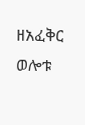ዘአፈቅር ወሎቱ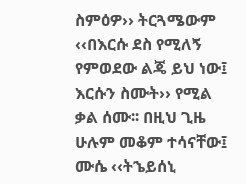ስምዕዎ›› ትርጓሜውም ‹‹በእርሱ ደስ የሚለኝ የምወደው ልጄ ይህ ነው፤ እርሱን ስሙት›› የሚል ቃል ሰሙ፡፡ በዚህ ጊዜ ሁሉም መቆም ተሳናቸው፤ ሙሴ ‹‹ትኄይሰኒ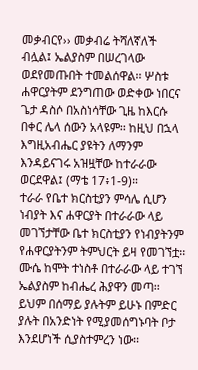መቃብርየ›› መቃብሬ ትሻለኛለች ብሏል፤ ኤልያስም በሠረገላው ወደየመጡበት ተመልሰዋል፡፡ ሦስቱ ሐዋርያትም ደንግጠው ወድቀው ነበርና ጌታ ዳስሶ በአስነሳቸው ጊዜ ከእርሱ በቀር ሌላ ሰውን አላዩም፡፡ ከዚህ በኋላ እግዚአብሔር ያዩትን ለማንም እንዳይናገሩ አዝዟቸው ከተራራው ወርደዋል፤ (ማቴ 17፥1-9)።
ተራራ የቤተ ክርስቲያን ምሳሌ ሲሆን ነብያት እና ሐዋርያት በተራራው ላይ መገኘታቸው ቤተ ክርስቲያን የነብያትንም የሐዋርያትንም ትምህርት ይዛ የመገኘቷ፡፡ ሙሴ ከሞት ተነስቶ በተራራው ላይ ተገኘ ኤልያስም ከብሔረ ሕያዋን መጣ፡፡ ይህም በሰማይ ያሉትም ይሁኑ በምድር ያሉት በአንድነት የሚያመሰግኑባት ቦታ እንደሆነች ሲያስተምረን ነው፡፡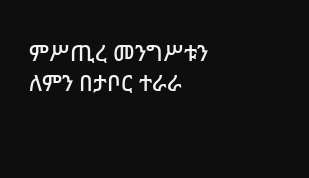ምሥጢረ መንግሥቱን ለምን በታቦር ተራራ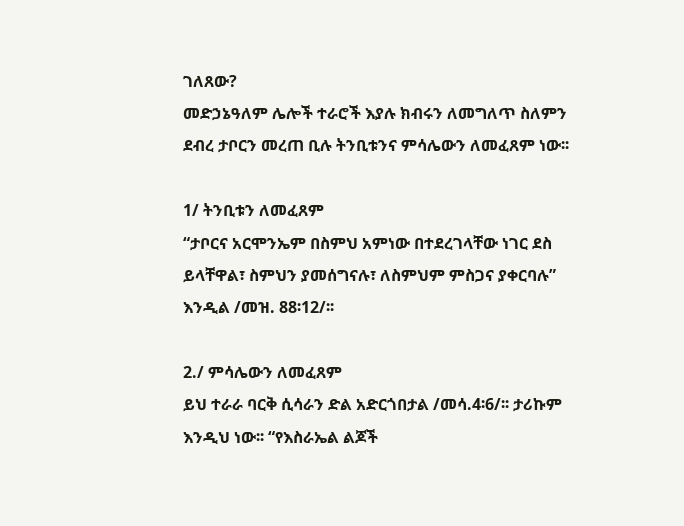ገለጸው?
መድኃኔዓለም ሌሎች ተራሮች እያሉ ክብሩን ለመግለጥ ስለምን ደብረ ታቦርን መረጠ ቢሉ ትንቢቱንና ምሳሌውን ለመፈጸም ነው፡፡

1/ ትንቢቱን ለመፈጸም
“ታቦርና አርሞንኤም በስምህ አምነው በተደረገላቸው ነገር ደስ ይላቸዋል፣ ስምህን ያመሰግናሉ፣ ለስምህም ምስጋና ያቀርባሉ” እንዲል /መዝ. 88፡12/፡፡

2./ ምሳሌውን ለመፈጸም
ይህ ተራራ ባርቅ ሲሳራን ድል አድርጎበታል /መሳ.4፡6/፡፡ ታሪኩም እንዲህ ነው፡፡ “የእስራኤል ልጆች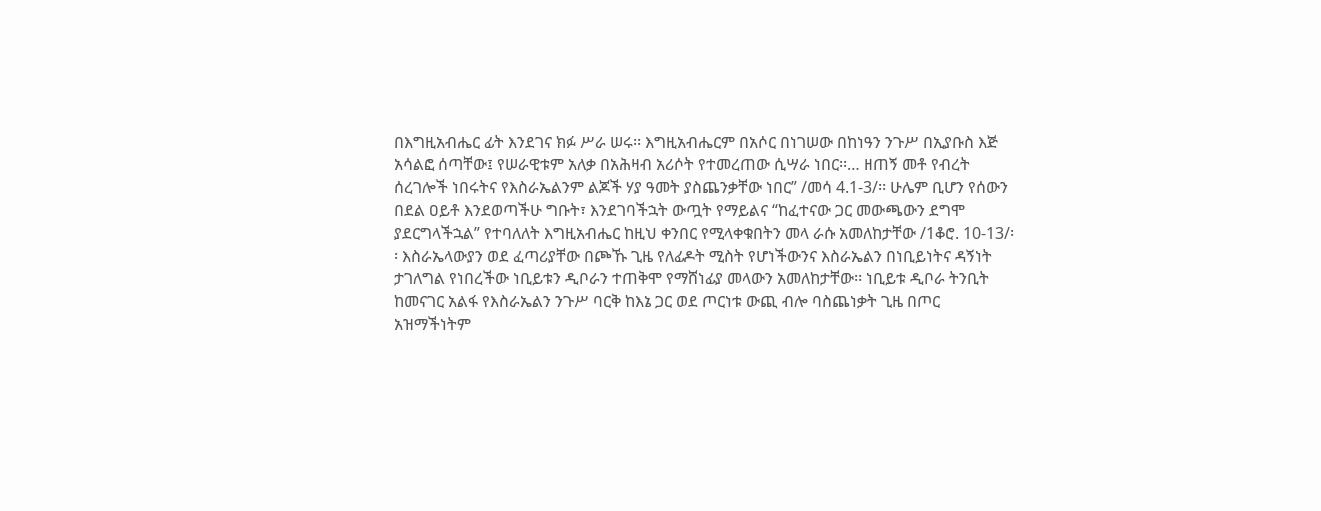በእግዚአብሔር ፊት እንደገና ክፉ ሥራ ሠሩ፡፡ እግዚአብሔርም በአሶር በነገሠው በከነዓን ንጉሥ በኢያቡስ እጅ አሳልፎ ሰጣቸው፤ የሠራዊቱም አለቃ በአሕዛብ አሪሶት የተመረጠው ሲሣራ ነበር፡፡… ዘጠኝ መቶ የብረት ሰረገሎች ነበሩትና የእስራኤልንም ልጆች ሃያ ዓመት ያስጨንቃቸው ነበር” /መሳ 4.1-3/፡፡ ሁሌም ቢሆን የሰውን በደል ዐይቶ እንደወጣችሁ ግቡት፣ እንደገባችኋት ውጧት የማይልና “ከፈተናው ጋር መውጫውን ደግሞ ያደርግላችኋል” የተባለለት እግዚአብሔር ከዚህ ቀንበር የሚላቀቁበትን መላ ራሱ አመለከታቸው /1ቆሮ. 10-13/፡፡ እስራኤላውያን ወደ ፈጣሪያቸው በጮኹ ጊዜ የለፊዶት ሚስት የሆነችውንና እስራኤልን በነቢይነትና ዳኝነት ታገለግል የነበረችው ነቢይቱን ዲቦራን ተጠቅሞ የማሸነፊያ መላውን አመለከታቸው፡፡ ነቢይቱ ዲቦራ ትንቢት ከመናገር አልፋ የእስራኤልን ንጉሥ ባርቅ ከእኔ ጋር ወደ ጦርነቱ ውጪ ብሎ ባስጨነቃት ጊዜ በጦር አዝማችነትም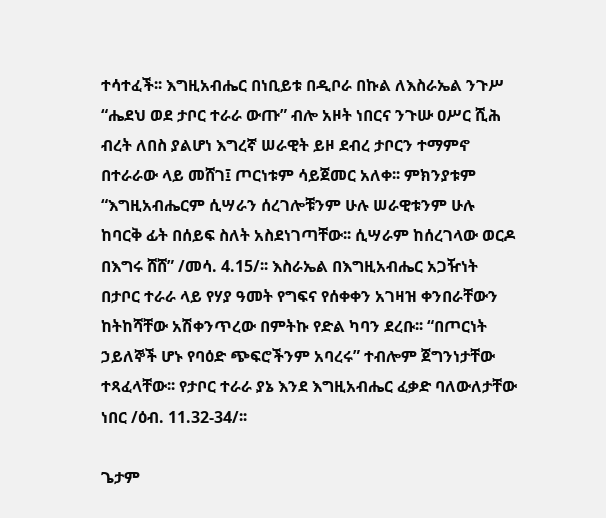ተሳተፈች፡፡ እግዚአብሔር በነቢይቱ በዲቦራ በኩል ለእስራኤል ንጉሥ “ሔደህ ወደ ታቦር ተራራ ውጡ” ብሎ አዞት ነበርና ንጉሡ ዐሥር ሺሕ ብረት ለበስ ያልሆነ እግረኛ ሠራዊት ይዞ ደብረ ታቦርን ተማምኖ በተራራው ላይ መሸገ፤ ጦርነቱም ሳይጀመር አለቀ፡፡ ምክንያቱም “እግዚአብሔርም ሲሣራን ሰረገሎቹንም ሁሉ ሠራዊቱንም ሁሉ ከባርቅ ፊት በሰይፍ ስለት አስደነገጣቸው፡፡ ሲሣራም ከሰረገላው ወርዶ በእግሩ ሸሸ” /መሳ. 4.15/፡፡ እስራኤል በእግዚአብሔር አጋዥነት በታቦር ተራራ ላይ የሃያ ዓመት የግፍና የሰቀቀን አገዛዝ ቀንበራቸውን ከትከሻቸው አሽቀንጥረው በምትኩ የድል ካባን ደረቡ፡፡ “በጦርነት ኃይለኞች ሆኑ የባዕድ ጭፍሮችንም አባረሩ” ተብሎም ጀግንነታቸው ተጻፈላቸው፡፡ የታቦር ተራራ ያኔ እንደ እግዚአብሔር ፈቃድ ባለውለታቸው ነበር /ዕብ. 11.32-34/፡፡

ጌታም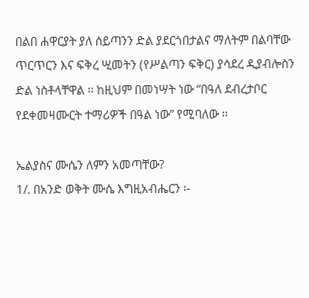በልበ ሐዋርያት ያለ ሰይጣንን ድል ያደርጎበታልና ማለትም በልባቸው ጥርጥርን እና ፍቅረ ሢመትን (የሥልጣን ፍቅር) ያሳደረ ዲያብሎስን ድል ነስቶላቸዋል ፡፡ ከዚህም በመነሣት ነው “በዓለ ደብረታቦር የደቀመዛሙርት ተማሪዎች በዓል ነው” የሚባለው ፡፡

ኤልያስና ሙሴን ለምን አመጣቸው?
1/. በአንድ ወቅት ሙሴ እግዚአብሔርን ፡-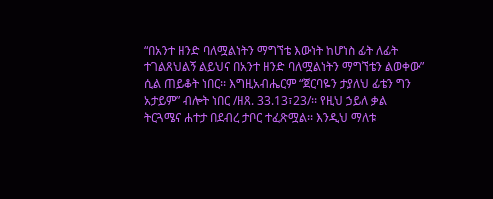“በአንተ ዘንድ ባለሟልነትን ማግኘቴ እውነት ከሆነስ ፊት ለፊት ተገልጸህልኝ ልይህና በአንተ ዘንድ ባለሟልነትን ማግኘቴን ልወቀው” ሲል ጠይቆት ነበር፡፡ እግዚአብሔርም “ጀርባዬን ታያለህ ፊቴን ግን አታይም” ብሎት ነበር /ዘጸ. 33.13፣23/፡፡ የዚህ ኃይለ ቃል ትርጓሜና ሐተታ በደብረ ታቦር ተፈጽሟል፡፡ እንዲህ ማለቱ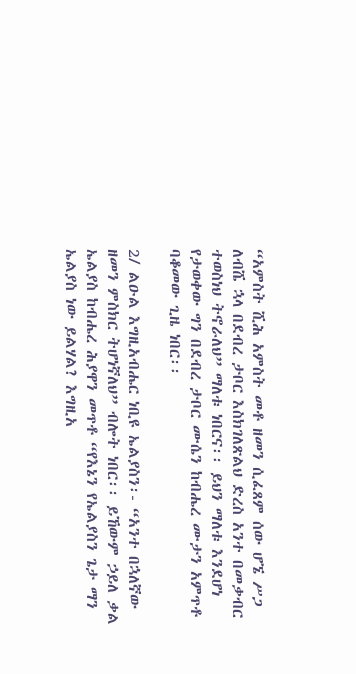“አምስት ሺሕ አምስት መቶ ዘመን ሲፈጸም ሰው ሆኜ ሥጋ ለብሼ ኋላ በደብረ ታቦር እስክገለጽልህ ድረስ አንተ በመቃብር ተወስነህ ትኖራለህ” ማለቱ ነበርና፡፡ ይህን ማለቱ እንደሆነ የታወቀው ግን በደብረ ታቦር ሙሴን ከብሔረ ሙታን አምጥቶ ባቆመው ጊዜ ነበር፡፡

2/ ልዑል እግዚአብሔር ነቢዩ ኤልያስን፡- “አንተ በኋለኛው ዘመን ምስክር ትሆነኛለህ” ብሎት ነበር፡፡ ይኸውም ኃይለ ቃል ኤልያስ ከብሔረ ሕያዋን መጥቶ “የእኔን የኤልያስን ጌታ ማን ኤልያስ ነው ይልሃል? እግዚአ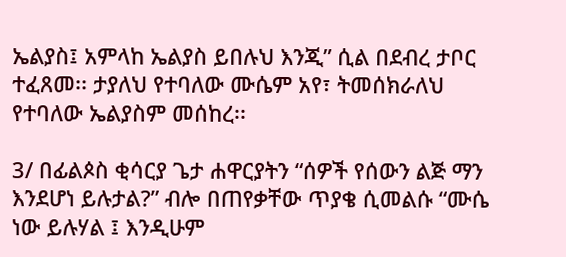ኤልያስ፤ አምላከ ኤልያስ ይበሉህ እንጂ” ሲል በደብረ ታቦር ተፈጸመ፡፡ ታያለህ የተባለው ሙሴም አየ፣ ትመሰክራለህ የተባለው ኤልያስም መሰከረ፡፡

3/ በፊልጶስ ቂሳርያ ጌታ ሐዋርያትን “ሰዎች የሰውን ልጅ ማን እንደሆነ ይሉታል?” ብሎ በጠየቃቸው ጥያቄ ሲመልሱ “ሙሴ ነው ይሉሃል ፤ እንዲሁም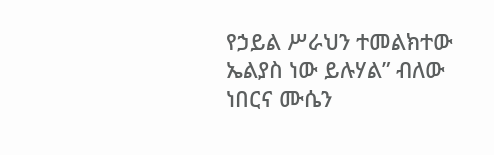የኃይል ሥራህን ተመልክተው ኤልያስ ነው ይሉሃል” ብለው ነበርና ሙሴን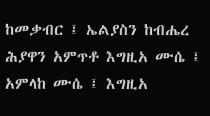ከመቃብር ፤ ኤልያስን ከብሔረ ሕያዋን አምጥቶ እግዚአ ሙሴ ፤ አምላከ ሙሴ ፤ እግዚአ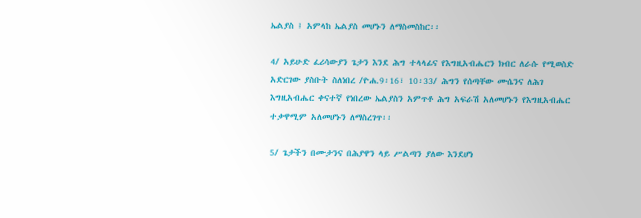ኤልያስ ፤ አምላከ ኤልያስ መሆኑን ለማስመስከር፡፡

4/ አይሁድ ፈሪሳውያን ጌታን እንደ ሕግ ተላላፊና የእግዚአብሔርን ክብር ለራሱ የሚወስድ አድርገው ያስቡት ስለነበረ /ዮሐ.9፡16፣ 10፡33/ ሕግን የሰጣቸው ሙሴንና ለሕገ እግዚአብሔር ቀናተኛ የነበረው ኤልያስን አምጥቶ ሕግ አፍራሽ አለመሆኑን የእግዚአብሔር ተቃዋሚም አለመሆኑን ለማስረገጥ፡፡

5/ ጌታችን በሙታንና በሕያዋን ላይ ሥልጣን ያለው እንደሆነ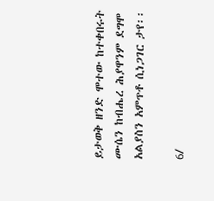ይታወቅ ዘንድ ሞተው ከተቀበሩት ሙሴን ከብሔረ ሕያዋንም ደግሞ አልያስን አምጥቶ ሲነጋገር ታየ፡፡

6/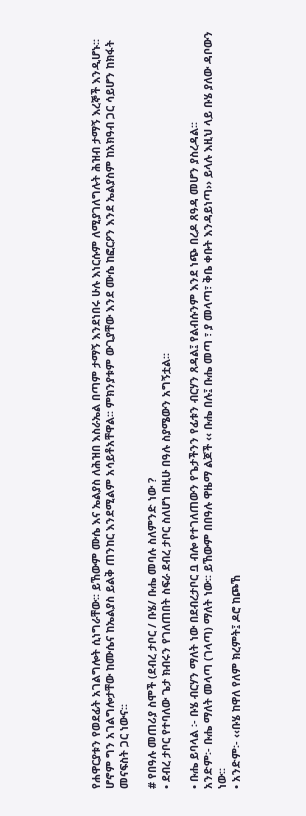የሐዋርያቱን የወደፊት አገልግሎት ሲነግራቸው፡፡ ይኸውም ሙሴ እና ኤልያስ ለሕዝበ እስራኤል በጣም ታማኝ እንደነበሩ ሁሉ እነርሱም ለሚያገለግሉት ሕዝብ ታማኝ እረኞች እንዲሆኑ፡፡ ሆኖም ግን አገልግሎታቸው ከሙሴና ከኤልያስ ይልቅ ጠንከር እንደሚልም አሳይቶአቸዋል፡፡ ምክንያቱም ውጊያቸው እንደ ሙሴ ከፎርዖን እንደ ኤልያስም ከአክዓብ ጋር ሳይሆን ከክፋት መናፍስት ጋር ነውና፡፡

# የበዓሉ መጠሪያ ስሞች (ደብረ ታቦር / ቡሄ/ ቡሔ መባሉ ስለምንድ ነው ?
• ደብረ ታቦር የተባለው ጌታ ክብሩን የገለጠበት ስፍራ ደብረ ታቦር ስለሆነ በዚሁ በዓሉ ስያሜውን አግኝቷል፡፡

• ቡሔ ይባላል ፡- ቡሄ ብርሃን ማለት ነው በደብረታቦር ቧ ብሎ የተገለጠውን የጌታችንን የፊቱን ብርሃን ጸዳል፤ የልብሱንም እንደ ነጭ በረዶ ጸዓዳ መሆን ያስረዳል፡፡
አንድም፡- ቡሔ ማለት መላጣ (ገላጣ) ማለት ነው፡፡ ይኸውም በበዓሉ ዋዜማ ልጆች ‹‹ ቡሔ በሉ፤ ቡሔ መጣ ፣ ያ መላጣ፣ ቅቤ ቀቡት እንዳይነጣ›› ይላሉ እዚህ ላይ ቡሄ ያለው ዳቦውን ነው፡፡
• አንድም፡- ‹‹ቡሄ ከዋለ የለም ክረምት፤ ዶሮ ከጮኸ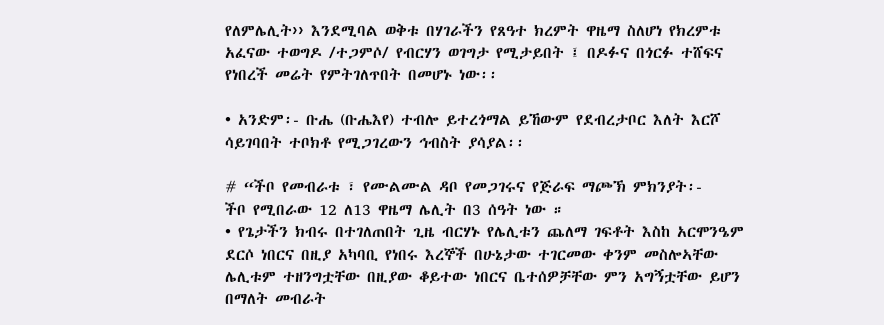የለምሌሊት›› እንደሚባል ወቅቱ በሃገራችን የጸዓተ ክረምት ዋዜማ ስለሆነ የክረምቱ አፈናው ተወግዶ /ተጋምሶ/ የብርሃን ወገግታ የሚታይበት ፤ በዶፉና በጎርፉ ተሸፍና የነበረች መሬት የምትገለጥበት በመሆኑ ነው፡፡

• አንድም፡- ቡሔ (ቡሔእየ) ተብሎ ይተረጎማል ይኸውም የደብረታቦር እለት እርሾ ሳይገባበት ተቦክቶ የሚጋገረውን ኅብስት ያሳያል፡፡

# “ችቦ የመብራቱ ፣ የሙልሙል ዳቦ የመጋገሩና የጅራፍ ማጮኽ ምክንያት፡-
ችቦ የሚበራው 12 ለ13 ዋዜማ ሌሊት በ3 ሰዓት ነው ።
• የጌታችን ክብሩ በተገለጠበት ጊዜ ብርሃኑ የሌሊቱን ጨለማ ገፍቶት እስከ አርሞንዔም ደርሶ ነበርና በዚያ አካባቢ የነበሩ እረኞች በሁኔታው ተገርመው ቀንም መስሎኣቸው ሌሊቱም ተዘንግቷቸው በዚያው ቆይተው ነበርና ቤተሰዎቻቸው ምን አግኝቷቸው ይሆን በማለት መብራት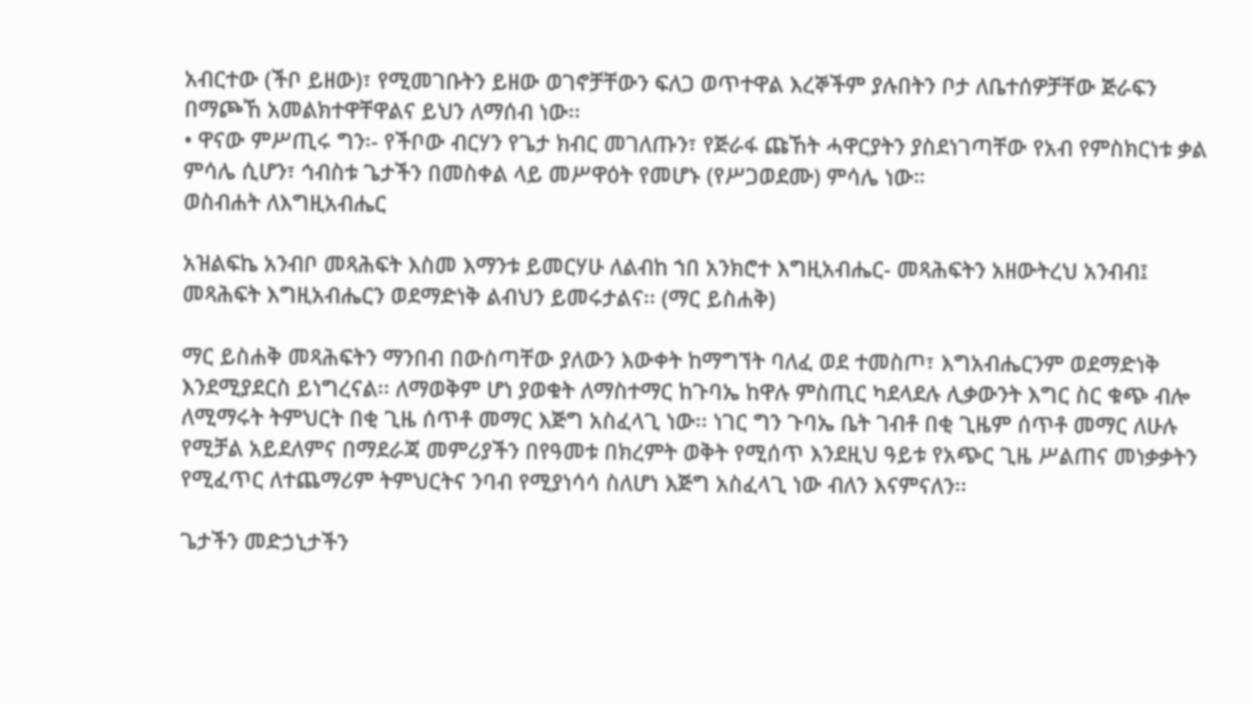አብርተው (ችቦ ይዘው)፣ የሚመገቡትን ይዘው ወገኖቻቸውን ፍለጋ ወጥተዋል እረኞችም ያሉበትን ቦታ ለቤተሰዎቻቸው ጅራፍን በማጮኸ አመልክተዋቸዋልና ይህን ለማሰብ ነው፡፡
• ዋናው ምሥጢሩ ግን፡- የችቦው ብርሃን የጌታ ክብር መገለጡን፣ የጅራፋ ጩኸት ሓዋርያትን ያስደነገጣቸው የአብ የምስክርነቱ ቃል ምሳሌ ሲሆን፣ ኅብስቱ ጌታችን በመስቀል ላይ መሥዋዕት የመሆኑ (የሥጋወደሙ) ምሳሌ ነው።
ወስብሐት ለእግዚአብሔር

አዝልፍኬ አንብቦ መጻሕፍት እስመ እማንቱ ይመርሃሁ ለልብከ ኀበ አንክሮተ እግዚአብሔር- መጻሕፍትን አዘውትረህ አንብብ፤ መጻሕፍት እግዚአብሔርን ወደማድነቅ ልብህን ይመሩታልና፡፡ (ማር ይስሐቅ)

ማር ይስሐቅ መጻሕፍትን ማንበብ በውስጣቸው ያለውን እውቀት ከማግኘት ባለፈ ወደ ተመስጦ፣ እግአብሔርንም ወደማድነቅ እንደሚያደርስ ይነግረናል፡፡ ለማወቅም ሆነ ያወቁት ለማስተማር ከጉባኤ ከዋሉ ምስጢር ካደላደሉ ሊቃውንት እግር ስር ቁጭ ብሎ ለሚማሩት ትምህርት በቂ ጊዜ ሰጥቶ መማር እጅግ አስፈላጊ ነው፡፡ ነገር ግን ጉባኤ ቤት ገብቶ በቂ ጊዜም ሰጥቶ መማር ለሁሉ የሚቻል አይደለምና በማደራጃ መምሪያችን በየዓመቱ በክረምት ወቅት የሚሰጥ እንደዚህ ዓይቱ የአጭር ጊዜ ሥልጠና መነቃቃትን የሚፈጥር ለተጨማሪም ትምህርትና ንባብ የሚያነሳሳ ስለሆነ እጅግ አስፈላጊ ነው ብለን እናምናለን፡፡

ጌታችን መድኃኒታችን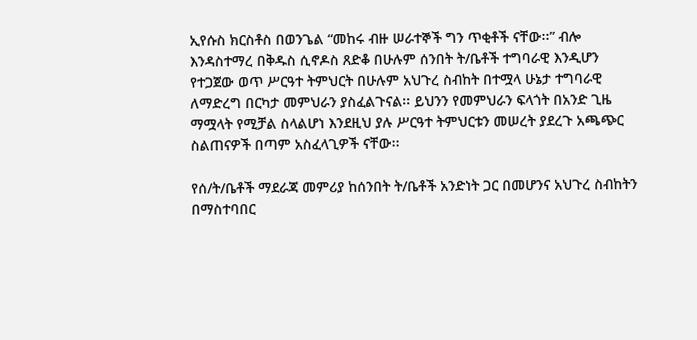ኢየሱስ ክርስቶስ በወንጌል “መከሩ ብዙ ሠራተኞች ግን ጥቂቶች ናቸው፡፡” ብሎ እንዳስተማረ በቅዱስ ሲኖዶስ ጸድቆ በሁሉም ሰንበት ት/ቤቶች ተግባራዊ እንዲሆን የተጋጀው ወጥ ሥርዓተ ትምህርት በሁሉም አህጉረ ስብከት በተሟላ ሁኔታ ተግባራዊ ለማድረግ በርካታ መምህራን ያስፈልጉናል፡፡ ይህንን የመምህራን ፍላጎት በአንድ ጊዜ ማሟላት የሚቻል ስላልሆነ እንደዚህ ያሉ ሥርዓተ ትምህርቱን መሠረት ያደረጉ አጫጭር ስልጠናዎች በጣም አስፈላጊዎች ናቸው፡፡

የሰ/ት/ቤቶች ማደራጃ መምሪያ ከሰንበት ት/ቤቶች አንድነት ጋር በመሆንና አህጉረ ስብከትን በማስተባበር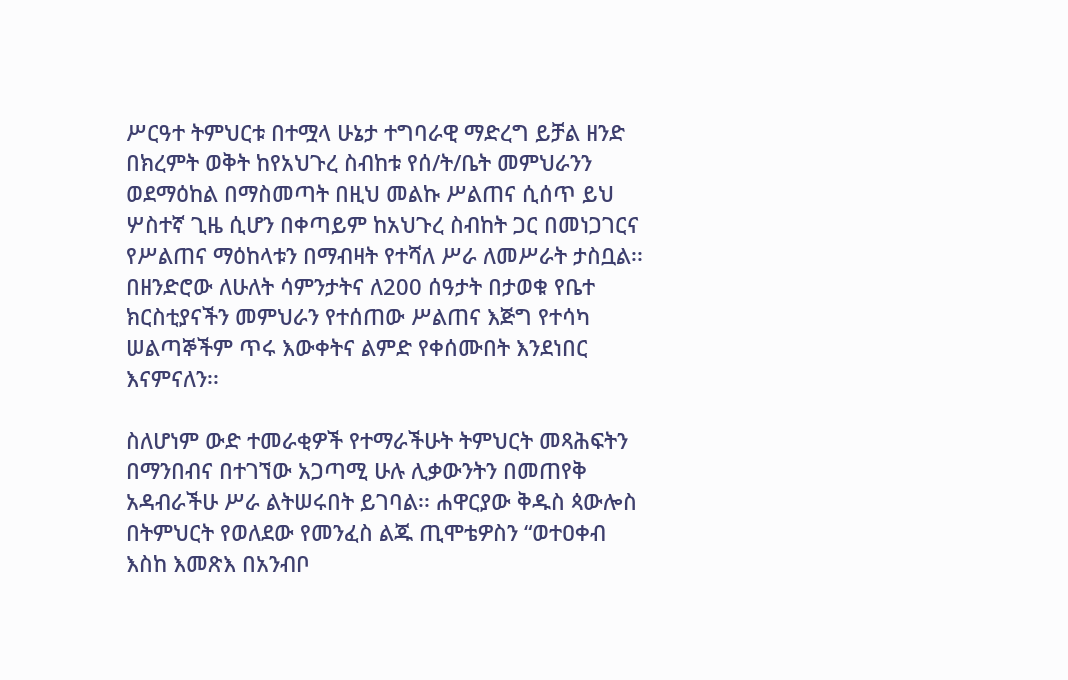ሥርዓተ ትምህርቱ በተሟላ ሁኔታ ተግባራዊ ማድረግ ይቻል ዘንድ በክረምት ወቅት ከየአህጉረ ስብከቱ የሰ/ት/ቤት መምህራንን ወደማዕከል በማስመጣት በዚህ መልኩ ሥልጠና ሲሰጥ ይህ ሦስተኛ ጊዜ ሲሆን በቀጣይም ከአህጉረ ስብከት ጋር በመነጋገርና የሥልጠና ማዕከላቱን በማብዛት የተሻለ ሥራ ለመሥራት ታስቧል፡፡ በዘንድሮው ለሁለት ሳምንታትና ለ200 ሰዓታት በታወቁ የቤተ ክርስቲያናችን መምህራን የተሰጠው ሥልጠና እጅግ የተሳካ ሠልጣኞችም ጥሩ እውቀትና ልምድ የቀሰሙበት እንደነበር እናምናለን፡፡

ስለሆነም ውድ ተመራቂዎች የተማራችሁት ትምህርት መጻሕፍትን በማንበብና በተገኘው አጋጣሚ ሁሉ ሊቃውንትን በመጠየቅ አዳብራችሁ ሥራ ልትሠሩበት ይገባል፡፡ ሐዋርያው ቅዱስ ጳውሎስ በትምህርት የወለደው የመንፈስ ልጁ ጢሞቴዎስን “ወተዐቀብ እስከ እመጽእ በአንብቦ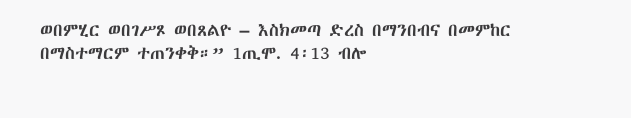ወበምሂር ወበገሥጾ ወበጸልዮ – እስክመጣ ድረስ በማንበብና በመምከር በማስተማርም ተጠንቀቅ።” 1ጢሞ. 4፡13 ብሎ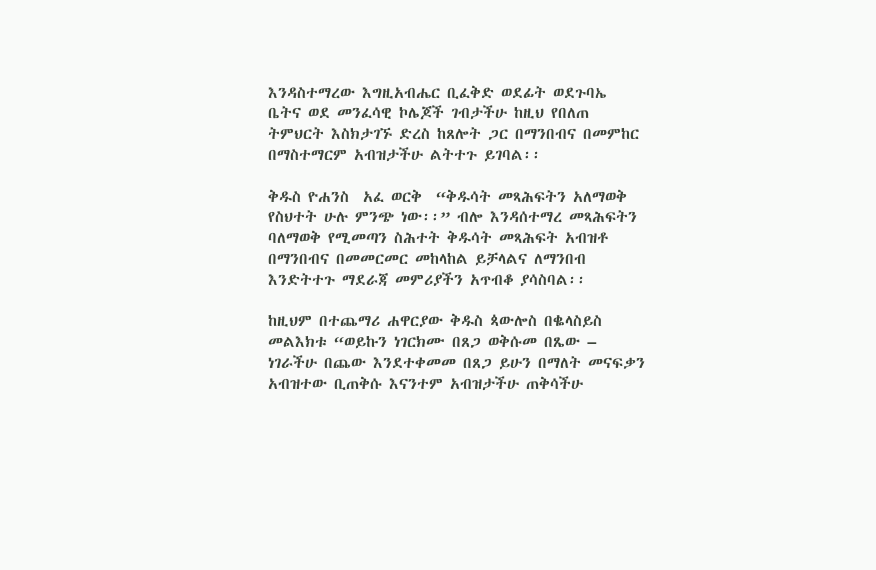እንዳስተማረው እግዚአብሔር ቢፈቅድ ወደፊት ወደጉባኤ ቤትና ወደ መንፈሳዊ ኮሌጆች ገብታችሁ ከዚህ የበለጠ ትምህርት እስክታገኙ ድረስ ከጸሎት ጋር በማንበብና በመምከር በማስተማርም አብዝታችሁ ልትተጉ ይገባል፡፡

ቅዱስ ዮሐንስ  አፈ ወርቅ  “ቅዱሳት መጻሕፍትን አለማወቅ የስህተት ሁሉ ምንጭ ነው፡፡” ብሎ እንዳሰተማረ መጻሕፍትን ባለማወቅ የሚመጣን ስሕተት ቅዱሳት መጻሕፍት አብዝቶ በማንበብና በመመርመር መከላከል ይቻላልና ለማንበብ እንድትተጉ ማደራጃ መምሪያችን አጥብቆ ያሳስባል፡፡

ከዚህም በተጨማሪ ሐዋርያው ቅዱስ ጳውሎስ በቈላስይስ መልእክቱ “ወይኩን ነገርክሙ በጸጋ ወቅሱመ በጼው – ነገራችሁ በጨው እንደተቀመመ በጸጋ ይሁን በማለት መናፍቃን አብዝተው ቢጠቅሱ እናንተም አብዝታችሁ ጠቅሳችሁ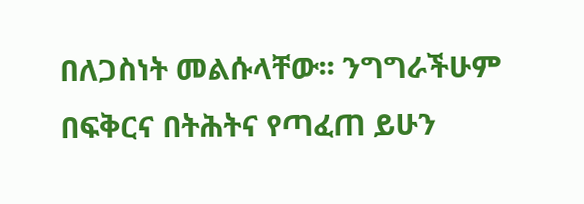በለጋስነት መልሱላቸው፡፡ ንግግራችሁም በፍቅርና በትሕትና የጣፈጠ ይሁን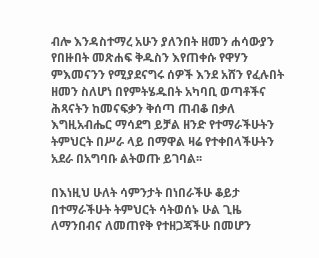ብሎ እንዳስተማረ አሁን ያለንበት ዘመን ሐሳውያን የበዙበት መጽሐፍ ቅዱስን እየጠቀሱ የዋሃን ምእመናንን የሚያደናግሩ ሰዎች እንደ አሸን የፈሉበት ዘመን ስለሆነ በየምትሄዱበት አካባቢ ወጣቶችና ሕጻናትን ከመናፍቃን ቅሰጣ ጠብቆ በቃለ እግዚአብሔር ማሳደግ ይቻል ዘንድ የተማራችሁትን ትምህርት በሥራ ላይ በማዋል ዛሬ የተቀበላችሁትን አደራ በአግባቡ ልትወጡ ይገባል፡፡

በእነዚህ ሁለት ሳምንታት በነበራችሁ ቆይታ በተማራችሁት ትምህርት ሳትወሰኑ ሁል ጊዜ ለማንበብና ለመጠየቅ የተዘጋጃችሁ በመሆን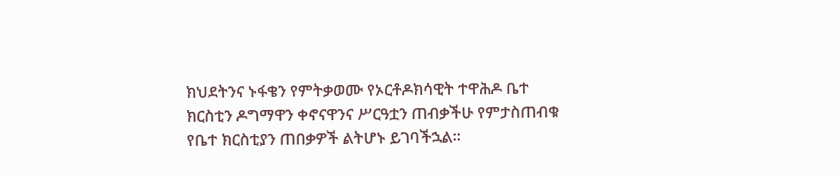ክህደትንና ኑፋቄን የምትቃወሙ የኦርቶዶክሳዊት ተዋሕዶ ቤተ ክርስቲን ዶግማዋን ቀኖናዋንና ሥርዓቷን ጠብቃችሁ የምታስጠብቁ የቤተ ክርስቲያን ጠበቃዎች ልትሆኑ ይገባችኋል፡፡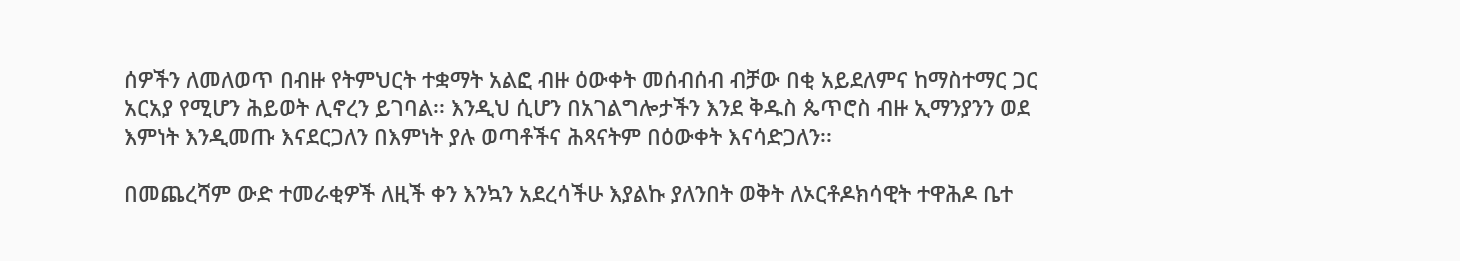ሰዎችን ለመለወጥ በብዙ የትምህርት ተቋማት አልፎ ብዙ ዕውቀት መሰብሰብ ብቻው በቂ አይደለምና ከማስተማር ጋር አርአያ የሚሆን ሕይወት ሊኖረን ይገባል፡፡ እንዲህ ሲሆን በአገልግሎታችን እንደ ቅዱስ ጴጥሮስ ብዙ ኢማንያንን ወደ እምነት እንዲመጡ እናደርጋለን በእምነት ያሉ ወጣቶችና ሕጻናትም በዕውቀት እናሳድጋለን፡፡

በመጨረሻም ውድ ተመራቂዎች ለዚች ቀን እንኳን አደረሳችሁ እያልኩ ያለንበት ወቅት ለኦርቶዶክሳዊት ተዋሕዶ ቤተ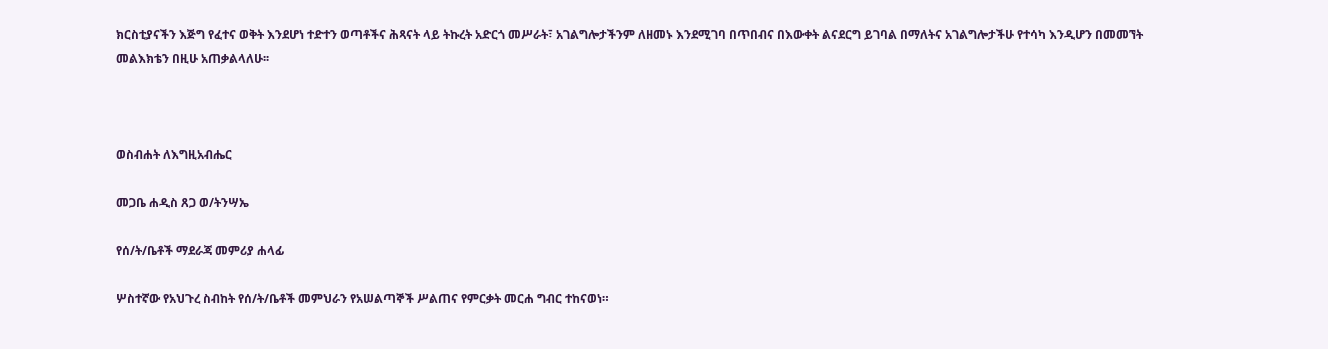ክርስቲያናችን እጅግ የፈተና ወቅት እንደሆነ ተድተን ወጣቶችና ሕጻናት ላይ ትኩረት አድርጎ መሥራት፣ አገልግሎታችንም ለዘመኑ እንደሚገባ በጥበብና በእውቀት ልናደርግ ይገባል በማለትና አገልግሎታችሁ የተሳካ እንዲሆን በመመኘት መልእክቴን በዚሁ አጠቃልላለሁ፡፡



ወስብሐት ለእግዚአብሔር

መጋቤ ሐዲስ ጸጋ ወ/ትንሣኤ

የሰ/ት/ቤቶች ማደራጃ መምሪያ ሐላፊ

ሦስተኛው የአህጉረ ስብከት የሰ/ት/ቤቶች መምህራን የአሠልጣኞች ሥልጠና የምርቃት መርሐ ግብር ተከናወነ።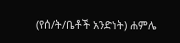(የሰ/ት/ቤቶች አንድነት) ሐምሌ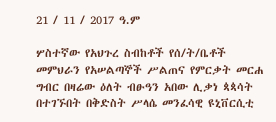21 / 11 / 2017 ዓ.ም

ሦስተኛው የአህጉረ ስብከቶች የሰ/ት/ቤቶች መምህራን የአሠልጣኞች ሥልጠና የምርቃት መርሐ ግብር በዛሬው ዕለት ብፁዓን አበው ሊቃነ ጳጳሳት በተገኙበት በቅድስት ሥላሴ መንፈሳዊ ዩኒቨርሲቲ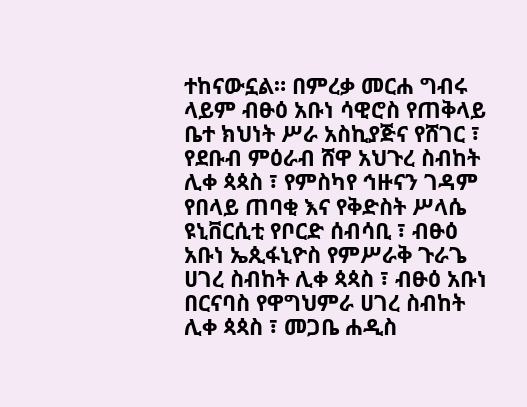ተከናውኗል። በምረቃ መርሐ ግብሩ ላይም ብፁዕ አቡነ ሳዊሮስ የጠቅላይ ቤተ ክህነት ሥራ አስኪያጅና የሸገር ፣ የደቡብ ምዕራብ ሸዋ አህጉረ ስብከት ሊቀ ጳጳስ ፣ የምስካየ ኅዙናን ገዳም የበላይ ጠባቂ እና የቅድስት ሥላሴ ዩኒቨርሲቲ የቦርድ ሰብሳቢ ፣ ብፁዕ አቡነ ኤጲፋኒዮስ የምሥራቅ ጉራጌ ሀገረ ስብከት ሊቀ ጳጳስ ፣ ብፁዕ አቡነ በርናባስ የዋግህምራ ሀገረ ስብከት ሊቀ ጳጳስ ፣ መጋቤ ሐዲስ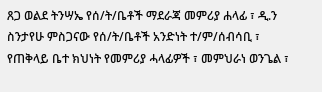ጸጋ ወልደ ትንሣኤ የሰ/ት/ቤቶች ማደራጃ መምሪያ ሐላፊ ፣ ዲ.ን ስንታየሁ ምስጋናው የሰ/ት/ቤቶች አንድነት ተ/ም/ሰብሳቢ ፣ የጠቅላይ ቤተ ክህነት የመምሪያ ሓላፊዎች ፣ መምህራነ ወንጌል ፣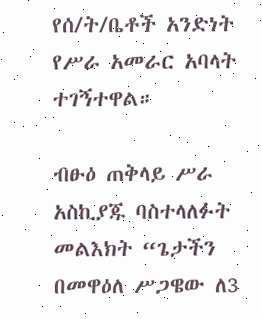የሰ/ት/ቤቶች አንድነት የሥራ አመራር አባላት ተገኝተዋል።

ብፁዕ ጠቅላይ ሥራ አስኪያጁ ባስተላለፉት መልእክት “ጌታችን በመዋዕለ ሥጋዌው ለ3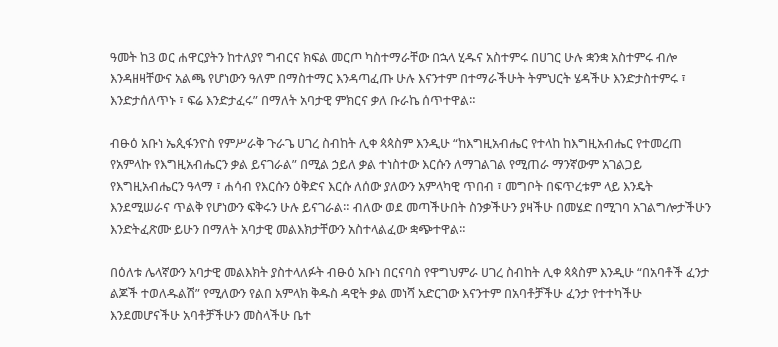ዓመት ከ3 ወር ሐዋርያትን ከተለያየ ግብርና ክፍል መርጦ ካስተማራቸው በኋላ ሂዱና አስተምሩ በሀገር ሁሉ ቋንቋ አስተምሩ ብሎ እንዳዘዛቸውና አልጫ የሆነውን ዓለም በማስተማር እንዳጣፈጡ ሁሉ እናንተም በተማራችሁት ትምህርት ሄዳችሁ እንድታስተምሩ ፣ እንድታሰለጥኑ ፣ ፍሬ እንድታፈሩ” በማለት አባታዊ ምክርና ቃለ ቡራኬ ሰጥተዋል።

ብፁዕ አቡነ ኤጲፋንዮስ የምሥራቅ ጉራጌ ሀገረ ስብከት ሊቀ ጳጳስም እንዲሁ “ከእግዚአብሔር የተላከ ከእግዚአብሔር የተመረጠ የአምላኩ የእግዚአብሔርን ቃል ይናገራል” በሚል ኃይለ ቃል ተነስተው እርሱን ለማገልገል የሚጠራ ማንኛውም አገልጋይ የእግዚአብሔርን ዓላማ ፣ ሐሳብ የእርሱን ዕቅድና እርሱ ለሰው ያለውን አምላካዊ ጥበብ ፣ መግቦት በፍጥረቱም ላይ እንዴት እንደሚሠራና ጥልቅ የሆነውን ፍቅሩን ሁሉ ይናገራል። ብለው ወደ መጣችሁበት ስንቃችሁን ያዛችሁ በመሄድ በሚገባ አገልግሎታችሁን እንድትፈጽሙ ይሁን በማለት አባታዊ መልእክታቸውን አስተላልፈው ቋጭተዋል።

በዕለቱ ሌላኛውን አባታዊ መልእክት ያስተላለፉት ብፁዕ አቡነ በርናባስ የዋግህምራ ሀገረ ስብከት ሊቀ ጳጳስም እንዲሁ “በአባቶች ፈንታ ልጆች ተወለዱልሽ” የሚለውን የልበ አምላክ ቅዱስ ዳዊት ቃል መነሻ አድርገው እናንተም በአባቶቻችሁ ፈንታ የተተካችሁ እንደመሆናችሁ አባቶቻችሁን መስላችሁ ቤተ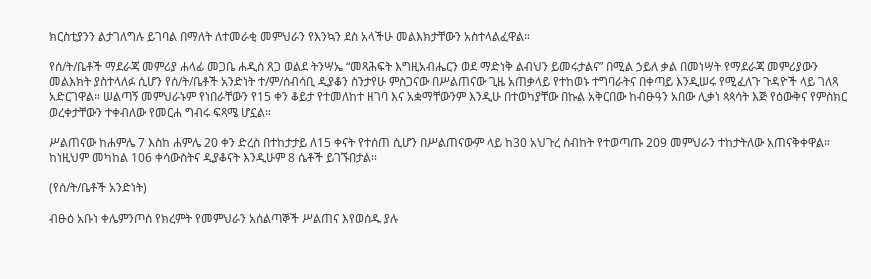ክርስቲያንን ልታገለግሉ ይገባል በማለት ለተመራቂ መምህራን የእንኳን ደስ አላችሁ መልእክታቸውን አስተላልፈዋል።

የሰ/ት/ቤቶች ማደራጃ መምሪያ ሐላፊ መጋቤ ሐዲስ ጸጋ ወልደ ትንሣኤ “መጻሕፍት እግዚአብሔርን ወደ ማድነቅ ልብህን ይመሩታልና” በሚል ኃይለ ቃል በመነሣት የማደራጃ መምሪያውን መልእክት ያስተላለፉ ሲሆን የሰ/ት/ቤቶች አንድነት ተ/ም/ሰብሳቢ ዲያቆን ስንታየሁ ምስጋናው በሥልጠናው ጊዜ አጠቃላይ የተከወኑ ተግባራትና በቀጣይ እንዲሠሩ የሚፈለጉ ጉዳዮች ላይ ገለጻ አድርገዋል። ሠልጣኝ መምህራኑም የነበራቸውን የ15 ቀን ቆይታ የተመለከተ ዘገባ እና አቋማቸውንም እንዲሁ በተወካያቸው በኩል አቅርበው ከብፁዓን አበው ሊቃነ ጳጳሳት እጅ የዕውቅና የምስክር ወረቀታቸውን ተቀብለው የመርሐ ግብሩ ፍጻሜ ሆኗል።

ሥልጠናው ከሐምሌ 7 እስከ ሐምሌ 20 ቀን ድረስ በተከታታይ ለ15 ቀናት የተሰጠ ሲሆን በሥልጠናውም ላይ ከ30 አህጉረ ስብከት የተወጣጡ 209 መምህራን ተከታትለው አጠናቅቀዋል። ከነዚህም መካከል 106 ቀሳውስትና ዲያቆናት እንዲሁም 8 ሴቶች ይገኙበታል።

(የሰ/ት/ቤቶች አንድነት)

ብፁዕ አቡነ ቀሌምንጦስ የክረምት የመምህራን አሰልጣኞች ሥልጠና እየወሰዱ ያሉ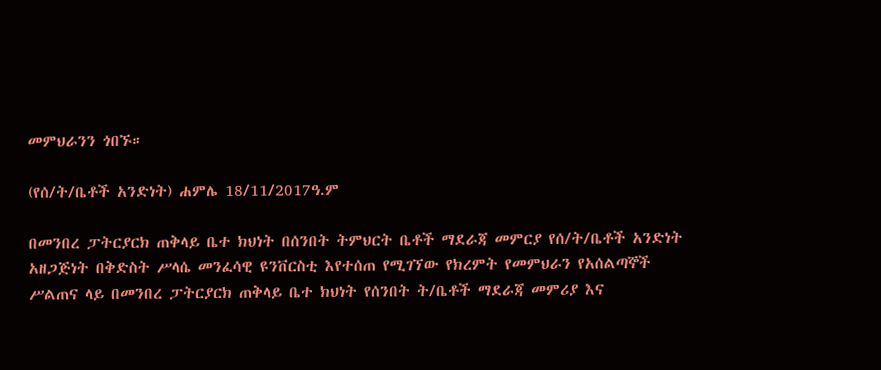መምህራንን ጎበኙ።

(የሰ/ት/ቤቶች አንድነት) ሐምሌ 18/11/2017ዓ.ም

በመንበረ ፓትርያርክ ጠቅላይ ቤተ ክህነት በሰንበት ትምህርት ቤቶች ማደራጃ መምርያ የሰ/ት/ቤቶች አንድነት አዘጋጅነት በቅድስት ሥላሴ መንፈሳዊ ዩንቨርስቲ እየተሰጠ የሚገኘው የክረምት የመምህራን የአሰልጣኞች ሥልጠና ላይ በመንበረ ፓትርያርክ ጠቅላይ ቤተ ክህነት የሰንበት ት/ቤቶች ማደራጃ መምሪያ እና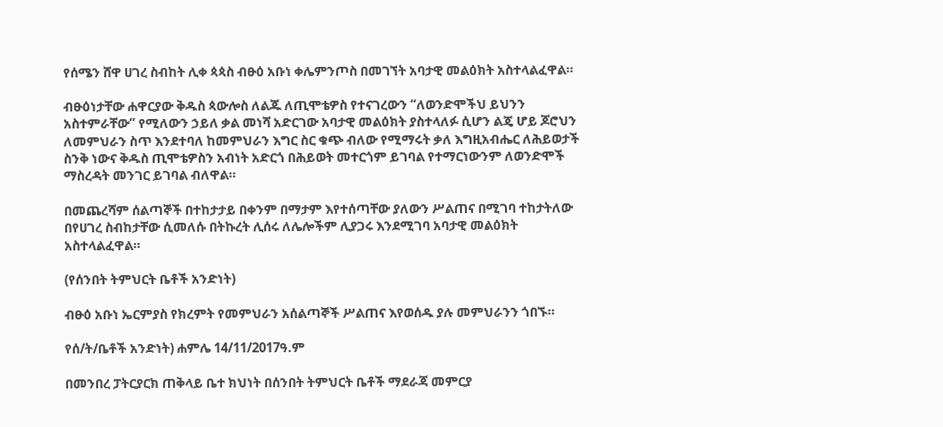የሰሜን ሸዋ ሀገረ ስብከት ሊቀ ጳጳስ ብፁዕ አቡነ ቀሌምንጦስ በመገኘት አባታዊ መልዕክት አስተላልፈዋል።

ብፁዕነታቸው ሐዋርያው ቅዱስ ጳውሎስ ለልጁ ለጢሞቴዎስ የተናገረውን “ለወንድሞችህ ይህንን አስተምራቸው” የሚለውን ኃይለ ቃል መነሻ አድርገው አባታዊ መልዕክት ያስተላለፉ ሲሆን ልጄ ሆይ ጆሮህን ለመምህራን ስጥ እንደተባለ ከመምህራን እግር ስር ቁጭ ብለው የሚማሩት ቃለ እግዚአብሔር ለሕይወታች ስንቅ ነውና ቅዱስ ጢሞቴዎስን አብነት አድርጎ በሕይወት መተርጎም ይገባል የተማርነውንም ለወንድሞች ማስረዳት መንገር ይገባል ብለዋል።

በመጨረሻም ሰልጣኞች በተከታታይ በቀንም በማታም እየተሰጣቸው ያለውን ሥልጠና በሚገባ ተከታትለው በየሀገረ ስብከታቸው ሲመለሱ በትኩረት ሊሰሩ ለሌሎችም ሊያጋሩ እንደሚገባ አባታዊ መልዕክት አስተላልፈዋል።

(የሰንበት ትምህርት ቤቶች አንድነት)

ብፁዕ አቡነ ኤርምያስ የክረምት የመምህራን አሰልጣኞች ሥልጠና እየወሰዱ ያሉ መምህራንን ጎበኙ።

የሰ/ት/ቤቶች አንድነት) ሐምሌ 14/11/2017ዓ.ም

በመንበረ ፓትርያርክ ጠቅላይ ቤተ ክህነት በሰንበት ትምህርት ቤቶች ማደራጃ መምርያ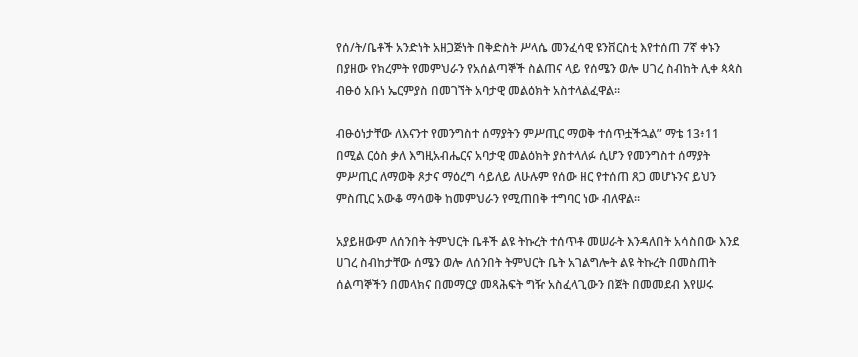የሰ/ት/ቤቶች አንድነት አዘጋጅነት በቅድስት ሥላሴ መንፈሳዊ ዩንቨርስቲ እየተሰጠ 7ኛ ቀኑን በያዘው የክረምት የመምህራን የአሰልጣኞች ስልጠና ላይ የሰሜን ወሎ ሀገረ ስብከት ሊቀ ጳጳስ ብፁዕ አቡነ ኤርምያስ በመገኘት አባታዊ መልዕክት አስተላልፈዋል።

ብፁዕነታቸው ለእናንተ የመንግስተ ሰማያትን ምሥጢር ማወቅ ተሰጥቷችኋል” ማቴ 13፥11 በሚል ርዕስ ቃለ እግዚአብሔርና አባታዊ መልዕክት ያስተላለፉ ሲሆን የመንግስተ ሰማያት ምሥጢር ለማወቅ ጾታና ማዕረግ ሳይለይ ለሁሉም የሰው ዘር የተሰጠ ጸጋ መሆኑንና ይህን ምስጢር አውቆ ማሳወቅ ከመምህራን የሚጠበቅ ተግባር ነው ብለዋል።

አያይዘውም ለሰንበት ትምህርት ቤቶች ልዩ ትኩረት ተሰጥቶ መሠራት እንዳለበት አሳስበው እንደ ሀገረ ስብከታቸው ሰሜን ወሎ ለሰንበት ትምህርት ቤት አገልግሎት ልዩ ትኩረት በመስጠት ሰልጣኞችን በመላክና በመማርያ መጻሕፍት ግዥ አስፈላጊውን በጀት በመመደብ እየሠሩ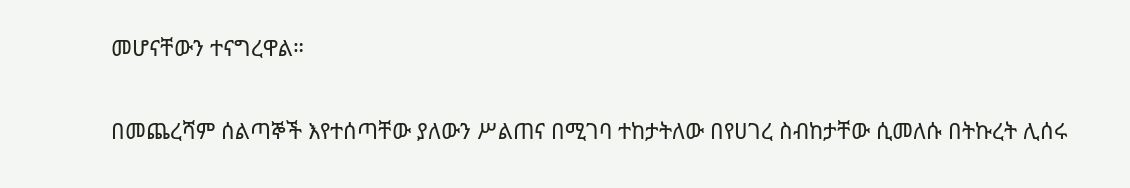መሆናቸውን ተናግረዋል።

በመጨረሻም ሰልጣኞች እየተሰጣቸው ያለውን ሥልጠና በሚገባ ተከታትለው በየሀገረ ስብከታቸው ሲመለሱ በትኩረት ሊሰሩ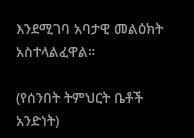እንደሚገባ አባታዊ መልዕክት አስተላልፈዋል።

(የሰንበት ትምህርት ቤቶች አንድነት)